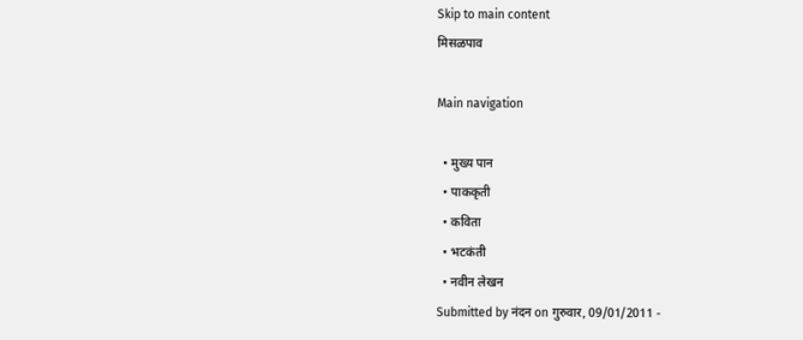Skip to main content
मिसळपाव

Main navigation

  • मुख्य पान
  • पाककृती
  • कविता
  • भटकंती
  • नवीन लेखन
Submitted by नंदन on गुरुवार, 09/01/2011 -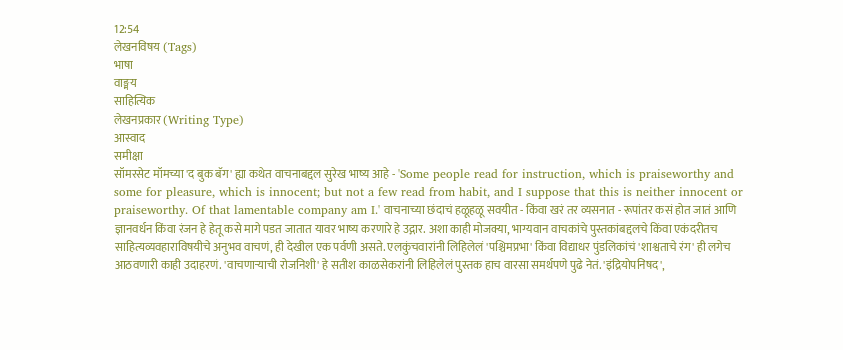12:54
लेखनविषय (Tags)
भाषा
वाङ्मय
साहित्यिक
लेखनप्रकार (Writing Type)
आस्वाद
समीक्षा
सॉमरसेट मॉमच्या 'द बुक बॅग' ह्या कथेत वाचनाबद्दल सुरेख भाष्य आहे - 'Some people read for instruction, which is praiseworthy and some for pleasure, which is innocent; but not a few read from habit, and I suppose that this is neither innocent or praiseworthy. Of that lamentable company am I.' वाचनाच्या छंदाचं हळूहळू सवयीत - किंवा खरं तर व्यसनात - रूपांतर कसं होत जातं आणि ज्ञानवर्धन किंवा रंजन हे हेतू कसे मागे पडत जातात यावर भाष्य करणारे हे उद्गार. अशा काही मोजक्या, भाग्यवान वाचकांचे पुस्तकांबद्दलचे किंवा एकंदरीतच साहित्यव्यवहाराविषयीचे अनुभव वाचणं, ही देखील एक पर्वणी असते. एलकुंचवारांनी लिहिलेलं 'पश्चिमप्रभा' किंवा विद्याधर पुंडलिकांचं 'शाश्वताचे रंग' ही लगेच आठवणारी काही उदाहरणं. 'वाचणार्‍याची रोजनिशी' हे सतीश काळसेकरांनी लिहिलेलं पुस्तक हाच वारसा समर्थपणे पुढे नेतं. 'इंद्रियोपनिषद',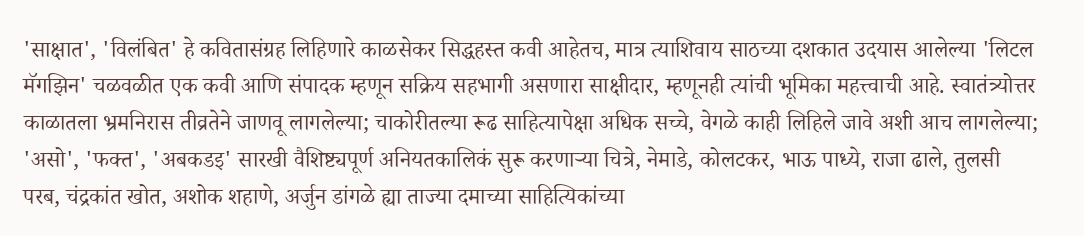'साक्षात', 'विलंबित' हे कवितासंग्रह लिहिणारे काळसेकर सिद्धहस्त कवी आहेतच, मात्र त्याशिवाय साठच्या दशकात उदयास आलेल्या 'लिटल मॅगझिन' चळवळीत एक कवी आणि संपादक म्हणून सक्रिय सहभागी असणारा साक्षीदार, म्हणूनही त्यांची भूमिका महत्त्वाची आहे. स्वातंत्र्योत्तर काळातला भ्रमनिरास तीव्रतेने जाणवू लागलेल्या; चाकोरीतल्या रूढ साहित्यापेक्षा अधिक सच्चे, वेगळे काही लिहिले जावे अशी आच लागलेल्या; 'असो', 'फक्त', 'अबकडइ' सारखी वैशिष्ट्यपूर्ण अनियतकालिकं सुरू करणार्‍या चित्रे, नेमाडे, कोलटकर, भाऊ पाध्ये, राजा ढाले, तुलसी परब, चंद्रकांत खोत, अशोक शहाणे, अर्जुन डांगळे ह्या ताज्या दमाच्या साहित्यिकांच्या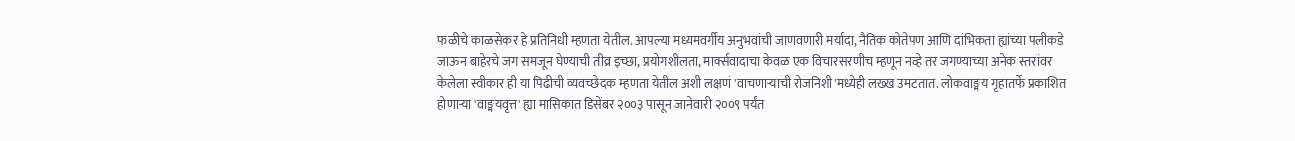फळीचे काळसेकर हे प्रतिनिधी म्हणता येतील. आपल्या मध्यमवर्गीय अनुभवांची जाणवणारी मर्यादा, नैतिक कोतेपण आणि दांभिकता ह्यांच्या पलीकडे जाऊन बाहेरचे जग समजून घेण्याची तीव्र इच्छा, प्रयोगशीलता, मार्क्सवादाचा केवळ एक विचारसरणीच म्हणून नव्हे तर जगण्याच्या अनेक स्तरांवर केलेला स्वीकार ही या पिढीची व्यवच्छेदक म्हणता येतील अशी लक्षणं 'वाचणार्‍याची रोजनिशी'मध्येही लख्ख उमटतात. लोकवाङ्मय गृहातर्फे प्रकाशित होणार्‍या 'वाङ्मयवृत्त' ह्या मासिकात डिसेंबर २००३ पासून जानेवारी २००९ पर्यंत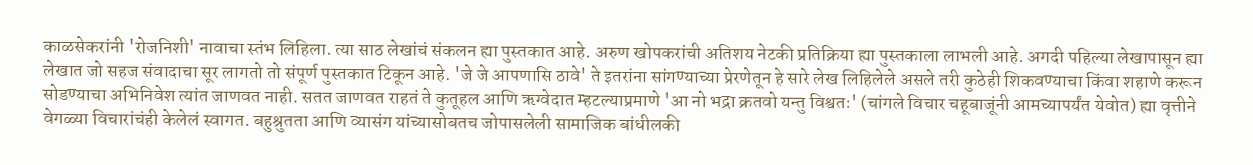काळसेकरांनी 'रोजनिशी' नावाचा स्तंभ लिहिला. त्या साठ लेखांचं संकलन ह्या पुस्तकात आहे. अरुण खोपकरांची अतिशय नेटकी प्रतिक्रिया ह्या पुस्तकाला लाभली आहे. अगदी पहिल्या लेखापासून ह्या लेखात जो सहज संवादाचा सूर लागतो तो संपूर्ण पुस्तकात टिकून आहे. 'जे जे आपणासि ठावे' ते इतरांना सांगण्याच्या प्रेरणेतून हे सारे लेख लिहिलेले असले तरी कुठेही शिकवण्याचा किंवा शहाणे करून सोडण्याचा अभिनिवेश त्यांत जाणवत नाही. सतत जाणवत राहतं ते कुतूहल आणि ऋग्वेदात म्हटल्याप्रमाणे 'आ नो भद्रा क्रतवो यन्तु विश्वतः' (चांगले विचार चहूबाजूंनी आमच्यापर्यंत येवोत) ह्या वृत्तीने वेगळ्या विचारांचंही केलेलं स्वागत. बहुश्रुतता आणि व्यासंग यांच्यासोबतच जोपासलेली सामाजिक बांधीलकी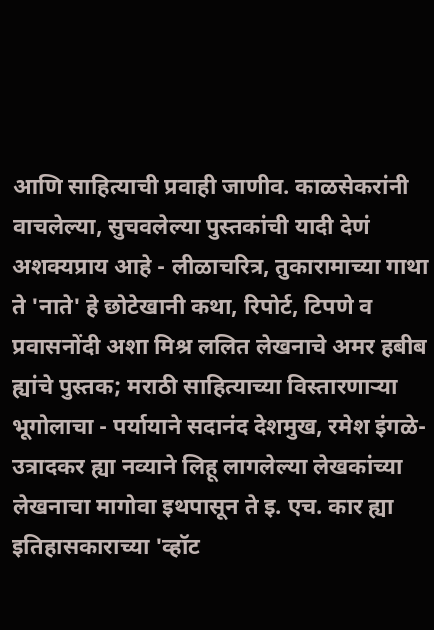आणि साहित्याची प्रवाही जाणीव. काळसेकरांनी वाचलेल्या, सुचवलेल्या पुस्तकांची यादी देणं अशक्यप्राय आहे - लीळाचरित्र, तुकारामाच्या गाथा ते 'नाते' हे छोटेखानी कथा, रिपोर्ट, टिपणे व प्रवासनोंदी अशा मिश्र ललित लेखनाचे अमर हबीब ह्यांचे पुस्तक; मराठी साहित्याच्या विस्तारणार्‍या भूगोलाचा - पर्यायाने सदानंद देशमुख, रमेश इंगळे-उत्रादकर ह्या नव्याने लिहू लागलेल्या लेखकांच्या लेखनाचा मागोवा इथपासून ते इ. एच. कार ह्या इतिहासकाराच्या 'व्हॉट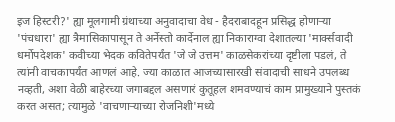इज हिस्टरी?' ह्या मूलगामी ग्रंथाच्या अनुवादाचा वेध - हैदराबादहून प्रसिद्ध होणार्‍या 'पंचधारा' ह्या त्रैमासिकापासून ते अर्नेस्तो कार्देनाल ह्या निकाराग्वा देशातल्या 'मार्क्सवादी धर्मोपदेशक' कवीच्या भेदक कवितेपर्यंत 'जे जे उत्तम' काळसेकरांच्या दृष्टीला पडलं, ते त्यांनी वाचकापर्यंत आणलं आहे. ज्या काळात आजच्यासारखी संवादाची साधने उपलब्ध नव्हती, अशा वेळी बाहेरच्या जगाबद्दल असणारं कुतूहल शमवण्याचं काम प्रामुख्याने पुस्तकं करत असत; त्यामुळे 'वाचणार्‍याच्या रोजनिशी'मध्ये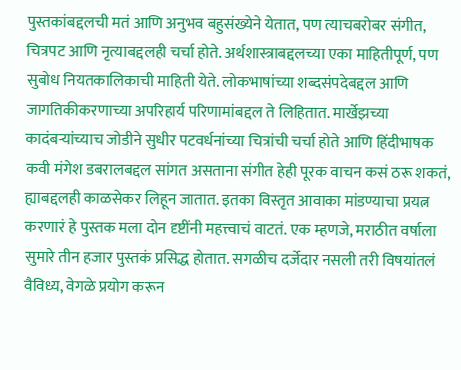पुस्तकांबद्दलची मतं आणि अनुभव बहुसंख्येने येतात, पण त्याचबरोबर संगीत, चित्रपट आणि नृत्याबद्दलही चर्चा होते. अर्थशास्त्राबद्दलच्या एका माहितीपूर्ण, पण सुबोध नियतकालिकाची माहिती येते. लोकभाषांच्या शब्दसंपदेबद्दल आणि जागतिकीकरणाच्या अपरिहार्य परिणामांबद्दल ते लिहितात. मार्खेझच्या कादंबर्‍यांच्याच जोडीने सुधीर पटवर्धनांच्या चित्रांची चर्चा होते आणि हिंदीभाषक कवी मंगेश डबरालबद्दल सांगत असताना संगीत हेही पूरक वाचन कसं ठरू शकतं, ह्याबद्दलही काळसेकर लिहून जातात. इतका विस्तृत आवाका मांडण्याचा प्रयत्न करणारं हे पुस्तक मला दोन दृष्टींनी महत्त्वाचं वाटतं. एक म्हणजे, मराठीत वर्षाला सुमारे तीन हजार पुस्तकं प्रसिद्ध होतात. सगळीच दर्जेदार नसली तरी विषयांतलं वैविध्य, वेगळे प्रयोग करून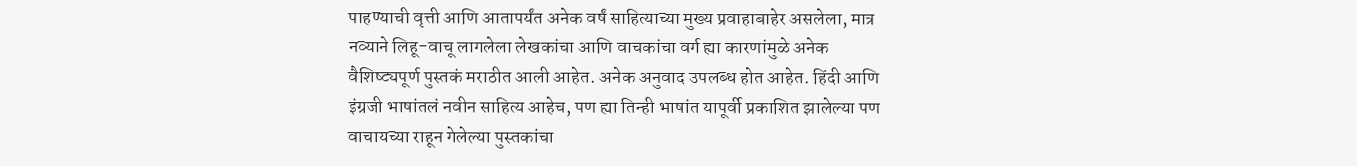पाहण्याची वृत्ती आणि आतापर्यंत अनेक वर्षं साहित्याच्या मुख्य प्रवाहाबाहेर असलेला, मात्र नव्याने लिहू-वाचू लागलेला लेखकांचा आणि वाचकांचा वर्ग ह्या कारणांमुळे अनेक वैशिष्ट्यपूर्ण पुस्तकं मराठीत आली आहेत. अनेक अनुवाद उपलब्ध होत आहेत. हिंदी आणि इंग्रजी भाषांतलं नवीन साहित्य आहेच, पण ह्या तिन्ही भाषांत यापूर्वी प्रकाशित झालेल्या पण वाचायच्या राहून गेलेल्या पुस्तकांचा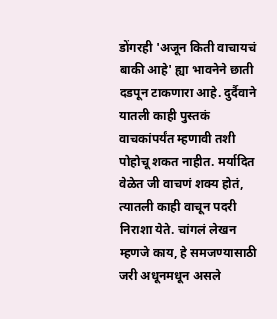डोंगरही 'अजून किती वाचायचं बाकी आहे' ह्या भावनेने छाती दडपून टाकणारा आहे. दुर्दैवाने यातली काही पुस्तकं वाचकांपर्यंत म्हणावी तशी पोहोचू शकत नाहीत. मर्यादित वेळेत जी वाचणं शक्य होतं, त्यातली काही वाचून पदरी निराशा येते. चांगलं लेखन म्हणजे काय, हे समजण्यासाठी जरी अधूनमधून असले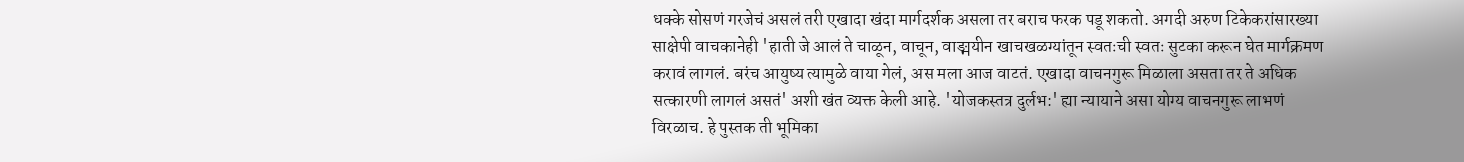धक्के सोसणं गरजेचं असलं तरी एखादा खंदा मार्गदर्शक असला तर बराच फरक पडू शकतो. अगदी अरुण टिकेकरांसारख्या साक्षेपी वाचकानेही 'हाती जे आलं ते चाळून, वाचून, वाङ्मयीन खाचखळग्यांतून स्वतःची स्वतः सुटका करून घेत मार्गक्रमण करावं लागलं. बरंच आयुष्य त्यामुळे वाया गेलं, अस मला आज वाटतं. एखादा वाचनगुरू मिळाला असता तर ते अधिक सत्कारणी लागलं असतं' अशी खंत व्यक्त केली आहे. 'योजकस्तत्र दुर्लभ:' ह्या न्यायाने असा योग्य वाचनगुरू लाभणं विरळाच. हे पुस्तक ती भूमिका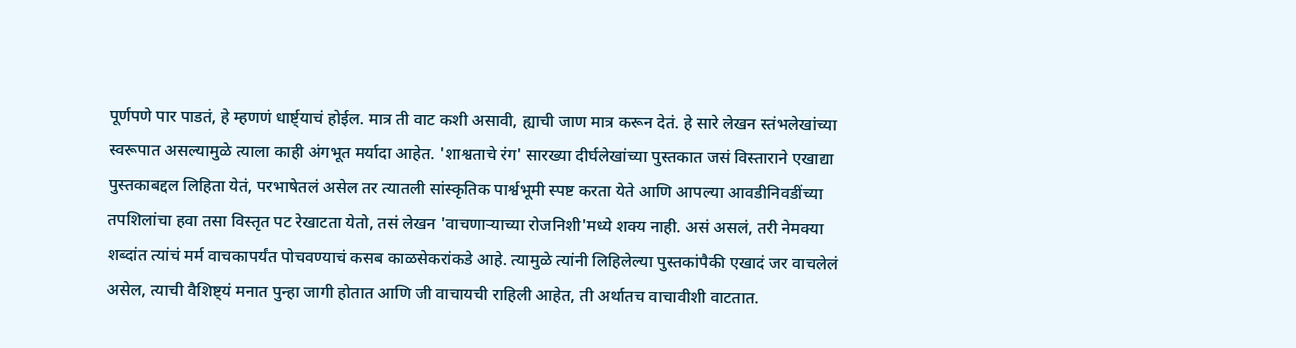पूर्णपणे पार पाडतं, हे म्हणणं धार्ष्ट्याचं होईल. मात्र ती वाट कशी असावी, ह्याची जाण मात्र करून देतं. हे सारे लेखन स्तंभलेखांच्या स्वरूपात असल्यामुळे त्याला काही अंगभूत मर्यादा आहेत. 'शाश्वताचे रंग' सारख्या दीर्घलेखांच्या पुस्तकात जसं विस्ताराने एखाद्या पुस्तकाबद्दल लिहिता येतं, परभाषेतलं असेल तर त्यातली सांस्कृतिक पार्श्वभूमी स्पष्ट करता येते आणि आपल्या आवडीनिवडींच्या तपशिलांचा हवा तसा विस्तृत पट रेखाटता येतो, तसं लेखन 'वाचणार्‍याच्या रोजनिशी'मध्ये शक्य नाही. असं असलं, तरी नेमक्या शब्दांत त्यांचं मर्म वाचकापर्यंत पोचवण्याचं कसब काळसेकरांकडे आहे. त्यामुळे त्यांनी लिहिलेल्या पुस्तकांपैकी एखादं जर वाचलेलं असेल, त्याची वैशिष्ट्यं मनात पुन्हा जागी होतात आणि जी वाचायची राहिली आहेत, ती अर्थातच वाचावीशी वाटतात.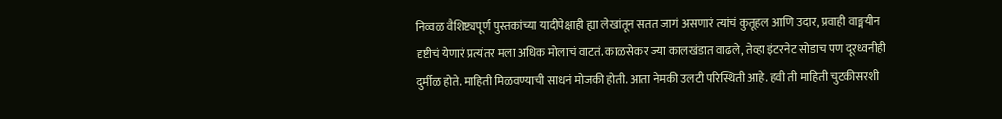निव्वळ वैशिष्ट्यपूर्ण पुस्तकांच्या यादीपेक्षाही ह्या लेखांतून सतत जागं असणारं त्यांचं कुतूहल आणि उदार, प्रवाही वाङ्मयीन दृष्टीचं येणारं प्रत्यंतर मला अधिक मोलाचं वाटतं. काळसेकर ज्या कालखंडात वाढले, तेव्हा इंटरनेट सोडाच पण दूरध्वनीही दुर्मीळ होते. माहिती मिळवण्याची साधनं मोजकी होती. आता नेमकी उलटी परिस्थिती आहे. हवी ती माहिती चुटकीसरशी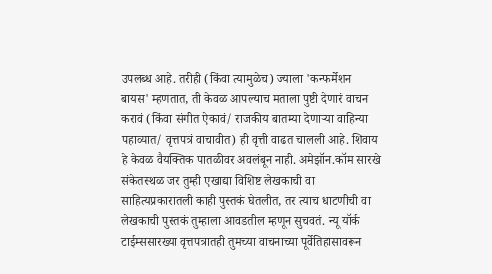उपलब्ध आहे. तरीही (किंवा त्यामुळेच) ज्याला 'कन्फर्मेशन बायस' म्हणतात, ती केवळ आपल्याच मताला पुष्टी देणारं वाचन करावं (किंवा संगीत ऐकावं/ राजकीय बातम्या देणार्‍या वाहिन्या पहाव्यात/ वृत्तपत्रं वाचावीत) ही वृत्ती वाढत चालली आहे. शिवाय हे केवळ वैयक्तिक पातळीवर अवलंबून नाही. अमेझॉन.कॉम सारखे संकेतस्थळ जर तुम्ही एखाद्या विशिष्ट लेखकाची वा साहित्यप्रकारातली काही पुस्तकं घेतलीत, तर त्याच धाटणीची वा लेखकाची पुस्तकं तुम्हाला आवडतील म्हणून सुचवतं. न्यू यॉर्क टाईम्ससारख्या वृत्तपत्रातही तुमच्या वाचनाच्या पूर्वेतिहासावरून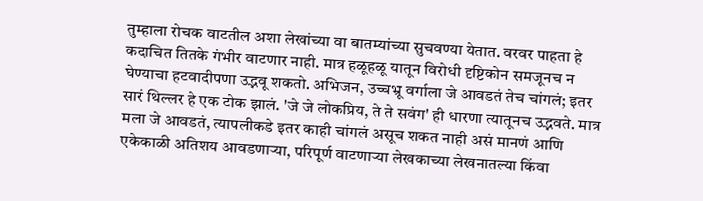तुम्हाला रोचक वाटतील अशा लेखांच्या वा बातम्यांच्या सुचवण्या येतात. वरवर पाहता हे कदाचित तितके गंभीर वाटणार नाही. मात्र हळूहळू यातून विरोधी दृष्टिकोन समजूनच न घेण्याचा हटवादीपणा उद्भवू शकतो. अभिजन, उच्चभ्रू वर्गाला जे आवडतं तेच चांगलं; इतर सारं थिल्लर हे एक टोक झालं. 'जे जे लोकप्रिय, ते ते सवंग' ही धारणा त्यातूनच उद्भवते. मात्र मला जे आवडतं, त्यापलीकडे इतर काही चांगलं असूच शकत नाही असं मानणं आणि एकेकाळी अतिशय आवडणार्‍या, परिपूर्ण वाटणार्‍या लेखकाच्या लेखनातल्या किंवा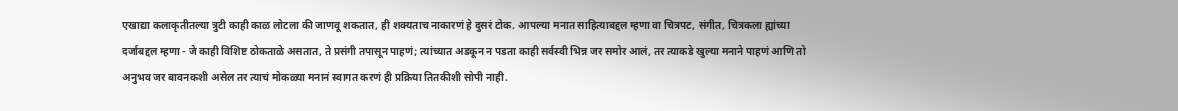एखाद्या कलाकृतीतल्या त्रुटी काही काळ लोटला की जाणवू शकतात, ही शक्यताच नाकारणं हे दुसरं टोक. आपल्या मनात साहित्याबद्दल म्हणा वा चित्रपट, संगीत, चित्रकला ह्यांच्या दर्जाबद्दल म्हणा - जे काही विशिष्ट ठोकताळे असतात, ते प्रसंगी तपासून पाहणं; त्यांच्यात अडकून न पडता काही सर्वस्वी भिन्न जर समोर आलं, तर त्याकडे खुल्या मनाने पाहणं आणि तो अनुभव जर बावनकशी असेल तर त्याचं मोकळ्या मनानं स्वागत करणं ही प्रक्रिया तितकीशी सोपी नाही.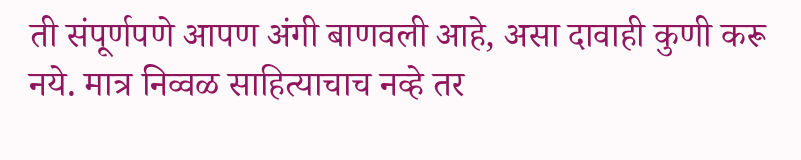ती संपूर्णपणे आपण अंगी बाणवली आहे, असा दावाही कुणी करू नये. मात्र निव्वळ साहित्याचाच नव्हे तर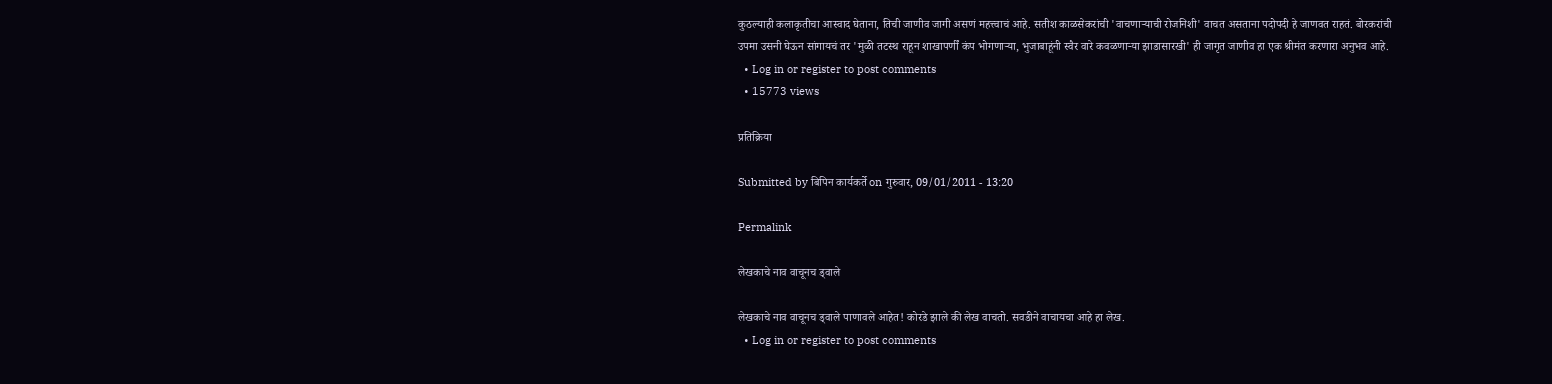कुठल्याही कलाकृतीचा आस्वाद घेताना, तिची जाणीव जागी असणं महत्त्वाचं आहे. सतीश काळसेकरांची 'वाचणार्‍याची रोजनिशी' वाचत असताना पदोपदी हे जाणवत राहतं. बोरकरांची उपमा उसनी घेऊन सांगायचं तर 'मुळी तटस्थ राहून शाखापर्णीं कंप भोगणार्‍या, भुजाबाहूंनी स्वैर वारे कवळणार्‍या झाडासारखी' ही जागृत जाणीव हा एक श्रीमंत करणारा अनुभव आहे.
  • Log in or register to post comments
  • 15773 views

प्रतिक्रिया

Submitted by बिपिन कार्यकर्ते on गुरुवार, 09/01/2011 - 13:20

Permalink

लेखकाचे नाव वाचूनच ड्वाले

लेखकाचे नाव वाचूनच ड्वाले पाणावले आहेत! कोरडे झाले की लेख वाचतो. सवडीने वाचायचा आहे हा लेख.
  • Log in or register to post comments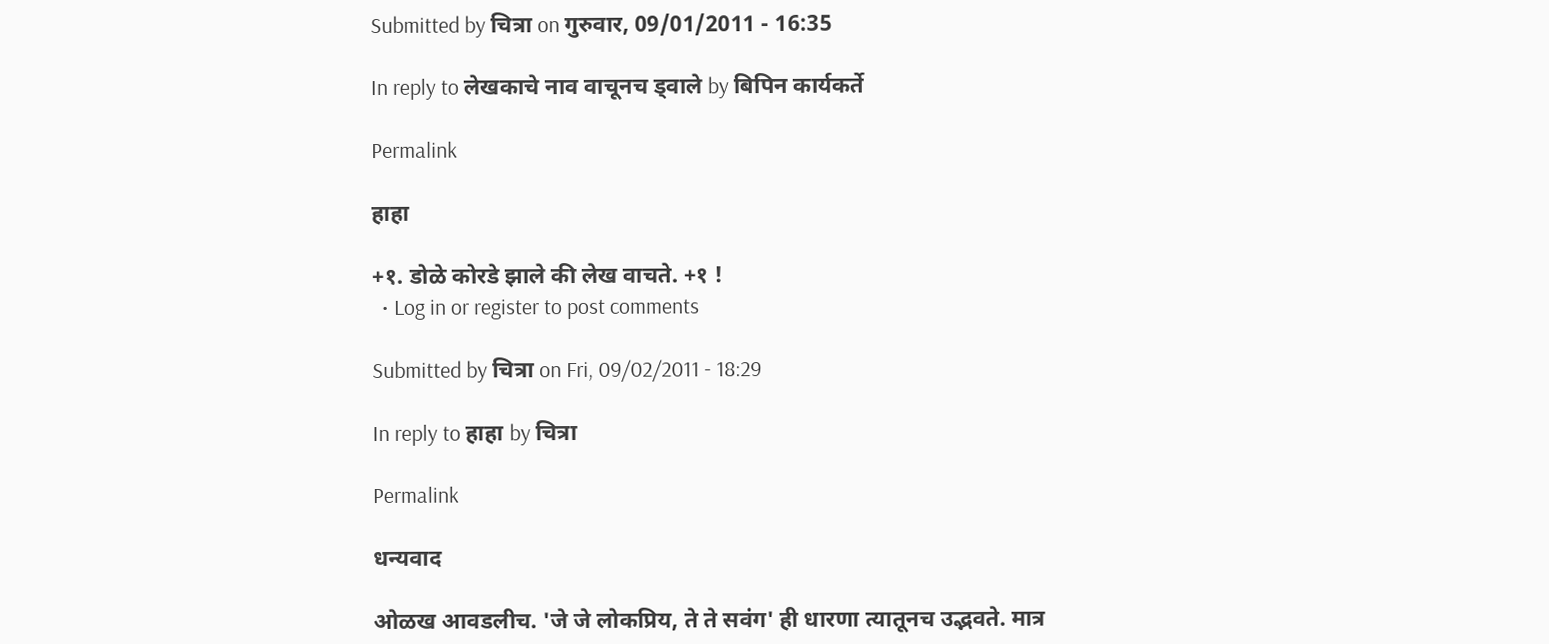Submitted by चित्रा on गुरुवार, 09/01/2011 - 16:35

In reply to लेखकाचे नाव वाचूनच ड्वाले by बिपिन कार्यकर्ते

Permalink

हाहा

+१. डोळे कोरडे झाले की लेख वाचते. +१ !
  • Log in or register to post comments

Submitted by चित्रा on Fri, 09/02/2011 - 18:29

In reply to हाहा by चित्रा

Permalink

धन्यवाद

ओळख आवडलीच. 'जे जे लोकप्रिय, ते ते सवंग' ही धारणा त्यातूनच उद्भवते. मात्र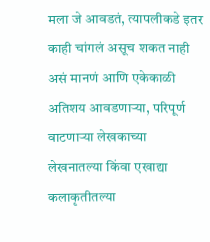मला जे आवडतं, त्यापलीकडे इतर काही चांगलं असूच शकत नाही असं मानणं आणि एकेकाळी अतिशय आवडणार्‍या, परिपूर्ण वाटणार्‍या लेखकाच्या लेखनातल्या किंवा एखाद्या कलाकृतीतल्या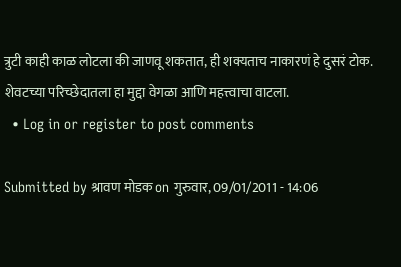त्रुटी काही काळ लोटला की जाणवू शकतात, ही शक्यताच नाकारणं हे दुसरं टोक. शेवटच्या परिच्छेदातला हा मुद्दा वेगळा आणि महत्त्वाचा वाटला.
  • Log in or register to post comments

Submitted by श्रावण मोडक on गुरुवार, 09/01/2011 - 14:06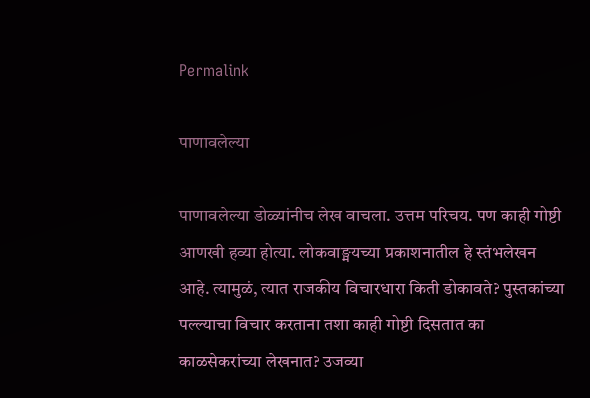Permalink

पाणावलेल्या

पाणावलेल्या डोळ्यांनीच लेख वाचला. उत्तम परिचय. पण काही गोष्टी आणखी हव्या होत्या. लोकवाङ्मयच्या प्रकाशनातील हे स्तंभलेखन आहे. त्यामुळं, त्यात राजकीय विचारधारा किती डोकावते? पुस्तकांच्या पल्ल्याचा विचार करताना तशा काही गोष्टी दिसतात का काळसेकरांच्या लेखनात? उजव्या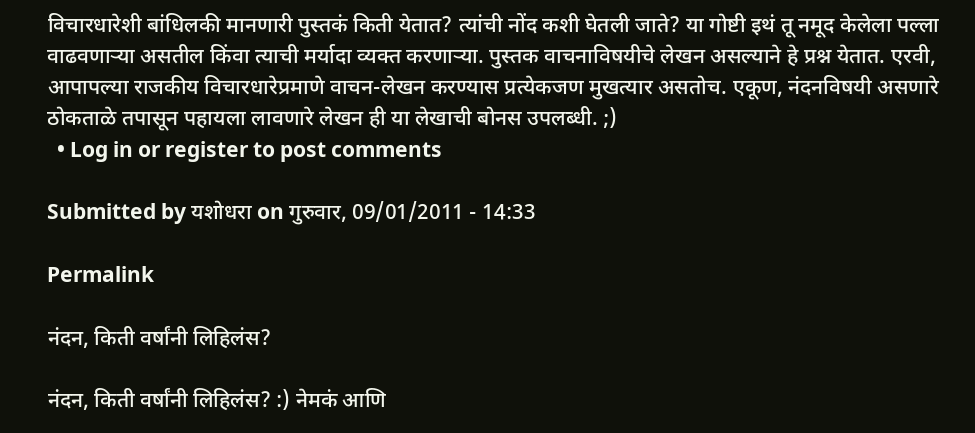विचारधारेशी बांधिलकी मानणारी पुस्तकं किती येतात? त्यांची नोंद कशी घेतली जाते? या गोष्टी इथं तू नमूद केलेला पल्ला वाढवणाऱ्या असतील किंवा त्याची मर्यादा व्यक्त करणाऱ्या. पुस्तक वाचनाविषयीचे लेखन असल्याने हे प्रश्न येतात. एरवी, आपापल्या राजकीय विचारधारेप्रमाणे वाचन-लेखन करण्यास प्रत्येकजण मुखत्यार असतोच. एकूण, नंदनविषयी असणारे ठोकताळे तपासून पहायला लावणारे लेखन ही या लेखाची बोनस उपलब्धी. ;)
  • Log in or register to post comments

Submitted by यशोधरा on गुरुवार, 09/01/2011 - 14:33

Permalink

नंदन, किती वर्षांनी लिहिलंस?

नंदन, किती वर्षांनी लिहिलंस? :) नेमकं आणि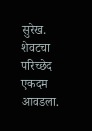सुरेख. शेवटचा परिच्छेद एकदम आवडला.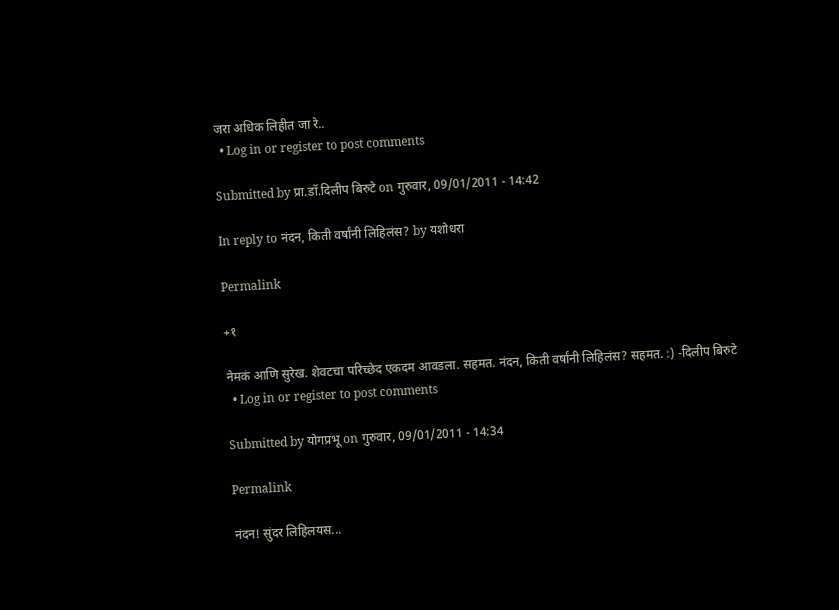जरा अधिक लिहीत जा रे..
  • Log in or register to post comments

Submitted by प्रा.डॉ.दिलीप बिरुटे on गुरुवार, 09/01/2011 - 14:42

In reply to नंदन, किती वर्षांनी लिहिलंस? by यशोधरा

Permalink

+१

नेमकं आणि सुरेख. शेवटचा परिच्छेद एकदम आवडला. सहमत. नंदन, किती वर्षांनी लिहिलंस? सहमत. :) -दिलीप बिरुटे
  • Log in or register to post comments

Submitted by योगप्रभू on गुरुवार, 09/01/2011 - 14:34

Permalink

नंदन! सुंदर लिहिलयस...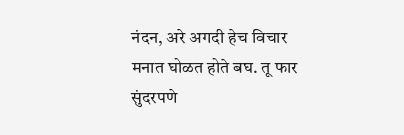नंदन, अरे अगदी हेच विचार मनात घोळत होते बघ. तू फार सुंदरपणे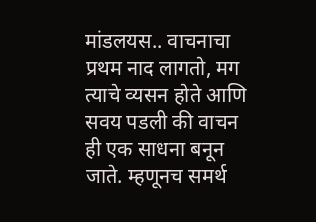मांडलयस.. वाचनाचा प्रथम नाद लागतो, मग त्याचे व्यसन होते आणि सवय पडली की वाचन ही एक साधना बनून जाते. म्हणूनच समर्थ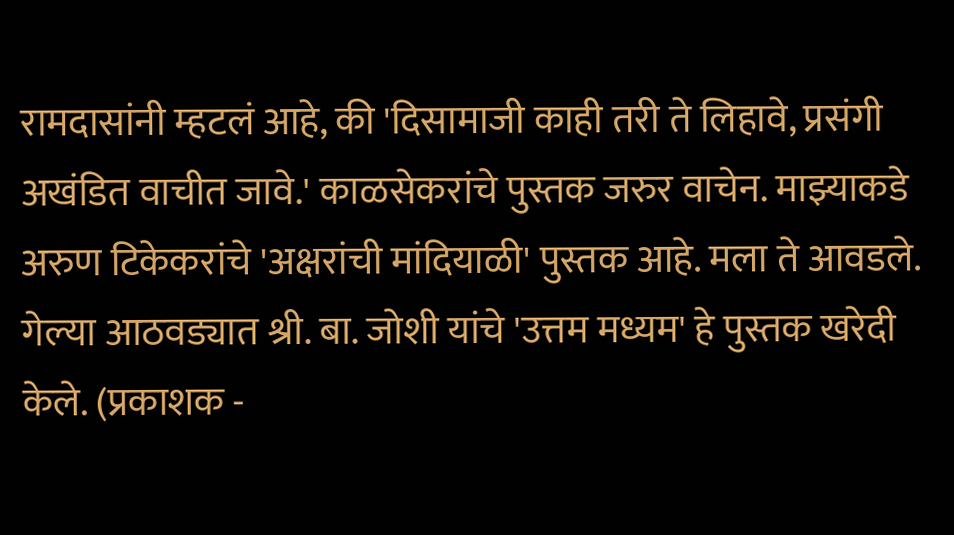रामदासांनी म्हटलं आहे, की 'दिसामाजी काही तरी ते लिहावे, प्रसंगी अखंडित वाचीत जावे.' काळसेकरांचे पुस्तक जरुर वाचेन. माझ्याकडे अरुण टिकेकरांचे 'अक्षरांची मांदियाळी' पुस्तक आहे. मला ते आवडले. गेल्या आठवड्यात श्री. बा. जोशी यांचे 'उत्तम मध्यम' हे पुस्तक खरेदी केले. (प्रकाशक -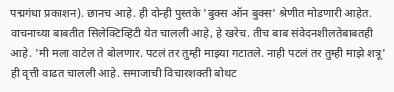पद्मगंधा प्रकाशन). छानच आहे. ही दोन्ही पुस्तके 'बुक्स ऑन बुक्स' श्रेणीत मोडणारी आहेत. वाचनाच्या बाबतीत सिलेक्टिव्हिटी येत चालली आहे, हे खरेच. तीच बाब संवेदनशीलतेबाबतही आहे. 'मी मला वाटेल ते बोलणार. पटलं तर तुम्ही माझ्या गटातले. नाही पटलं तर तुम्ही माझे शत्रू' ही वृत्ती वाढत चालली आहे. समाजाची विचारशक्ती बोथट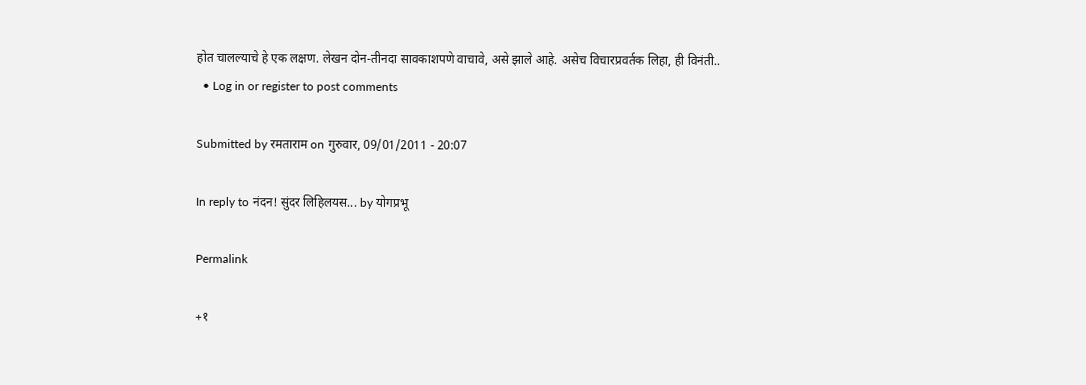होत चालल्याचे हे एक लक्षण. लेखन दोन-तीनदा सावकाशपणे वाचावे, असे झाले आहे. असेच विचारप्रवर्तक लिहा, ही विनंती..
  • Log in or register to post comments

Submitted by रमताराम on गुरुवार, 09/01/2011 - 20:07

In reply to नंदन! सुंदर लिहिलयस... by योगप्रभू

Permalink

+१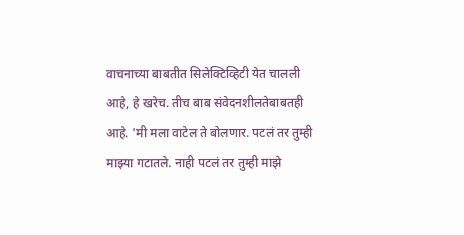वाचनाच्या बाबतीत सिलेक्टिव्हिटी येत चालली आहे, हे खरेच. तीच बाब संवेदनशीलतेबाबतही आहे. 'मी मला वाटेल ते बोलणार. पटलं तर तुम्ही माझ्या गटातले. नाही पटलं तर तुम्ही माझे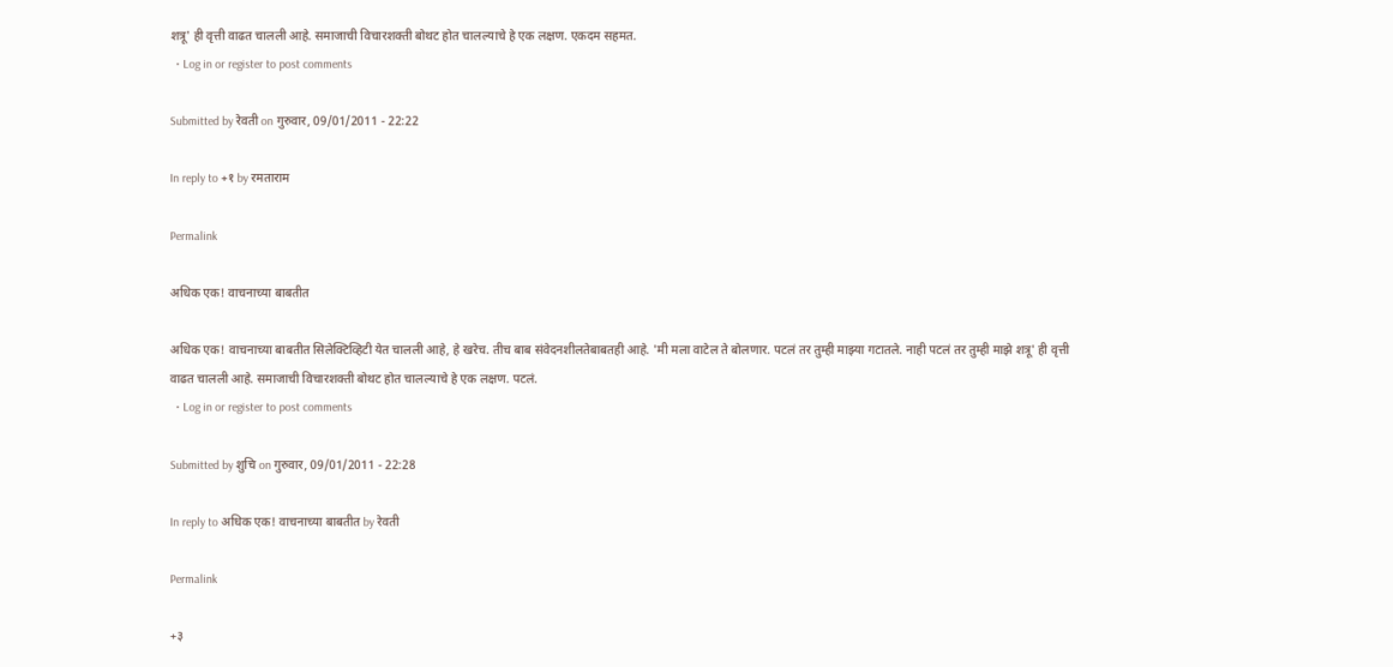शत्रू' ही वृत्ती वाढत चालली आहे. समाजाची विचारशक्ती बोथट होत चालल्याचे हे एक लक्षण. एकदम सहमत.
  • Log in or register to post comments

Submitted by रेवती on गुरुवार, 09/01/2011 - 22:22

In reply to +१ by रमताराम

Permalink

अधिक एक! वाचनाच्या बाबतीत

अधिक एक! वाचनाच्या बाबतीत सिलेक्टिव्हिटी येत चालली आहे, हे खरेच. तीच बाब संवेदनशीलतेबाबतही आहे. 'मी मला वाटेल ते बोलणार. पटलं तर तुम्ही माझ्या गटातले. नाही पटलं तर तुम्ही माझे शत्रू' ही वृत्ती वाढत चालली आहे. समाजाची विचारशक्ती बोथट होत चालल्याचे हे एक लक्षण. पटलं.
  • Log in or register to post comments

Submitted by शुचि on गुरुवार, 09/01/2011 - 22:28

In reply to अधिक एक! वाचनाच्या बाबतीत by रेवती

Permalink

+३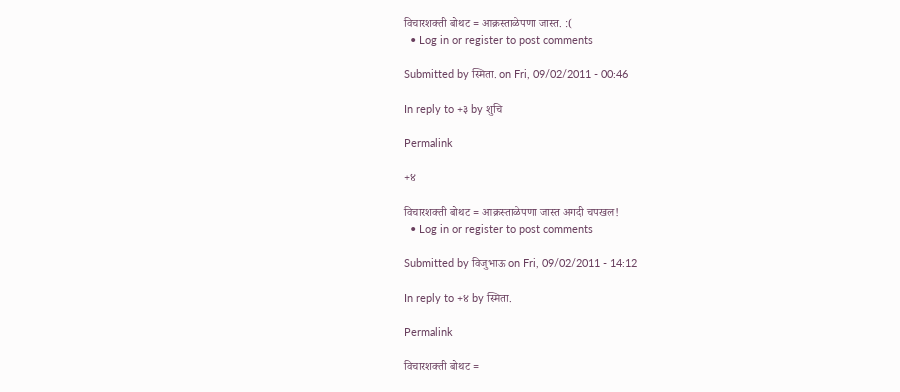विचारशक्ती बोथट = आक्रस्ताळेपणा जास्त. :(
  • Log in or register to post comments

Submitted by स्मिता. on Fri, 09/02/2011 - 00:46

In reply to +३ by शुचि

Permalink

+४

विचारशक्ती बोथट = आक्रस्ताळेपणा जास्त अगदी चपखल!
  • Log in or register to post comments

Submitted by विजुभाऊ on Fri, 09/02/2011 - 14:12

In reply to +४ by स्मिता.

Permalink

विचारशक्ती बोथट =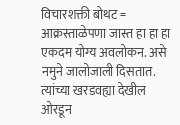विचारशक्ती बोथट = आक्रस्ताळेपणा जास्त हा हा हा एकदम योग्य अवलोकन. असे नमुने जालोजाली दिसतात. त्यांच्या खरडवह्या देखील ओरडून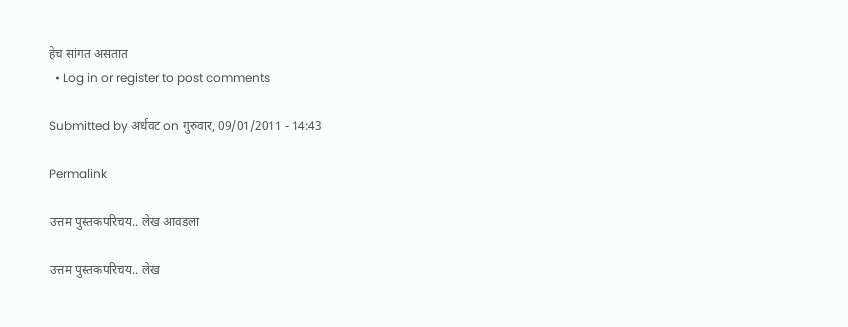हेच सांगत असतात
  • Log in or register to post comments

Submitted by अर्धवट on गुरुवार, 09/01/2011 - 14:43

Permalink

उत्तम पुस्तकपरिचय.. लेख आवडला

उत्तम पुस्तकपरिचय.. लेख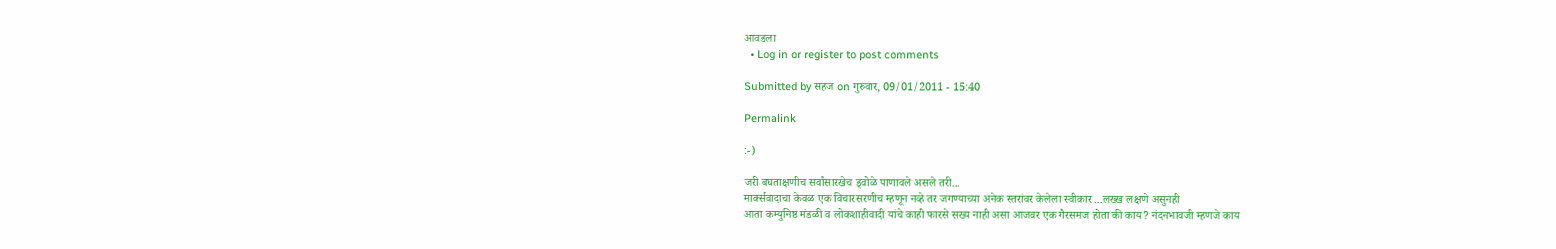आवडला
  • Log in or register to post comments

Submitted by सहज on गुरुवार, 09/01/2011 - 15:40

Permalink

:-)

जरी बघताक्षणीच सर्वांसारखेच ड्वोळे पाणावले असले तरी...
मार्क्सवादाचा केवळ एक विचारसरणीच म्हणून नव्हे तर जगण्याच्या अनेक स्तरांवर केलेला स्वीकार ...लख्ख लक्षणे असुनही
आता कम्युनिष्ठ मंडळी व लोकशाहीवादी यांचे काही फारसे सख्य नाही असा आजवर एक गैरसमज होता की काय? नंदनभावजी म्हणजे काय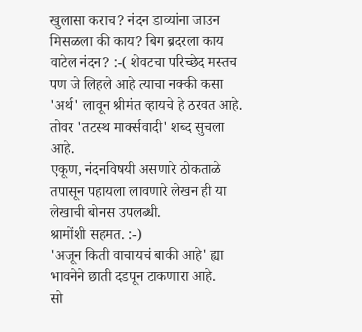खुलासा कराच? नंदन डाव्यांना जाउन मिसळला की काय? बिग ब्रदरला काय वाटेल नंदन? :-( शेवटचा परिच्छेद मस्तच पण जे लिहले आहे त्याचा नक्की कसा 'अर्थ' लावून श्रीमंत व्हायचे हे ठरवत आहे. तोवर 'तटस्थ मार्क्सवादी' शब्द सुचला आहे.
एकूण, नंदनविषयी असणारे ठोकताळे तपासून पहायला लावणारे लेखन ही या लेखाची बोनस उपलब्धी.
श्रामोंशी सहमत. :-)
'अजून किती वाचायचं बाकी आहे' ह्या भावनेने छाती दडपून टाकणारा आहे.
सो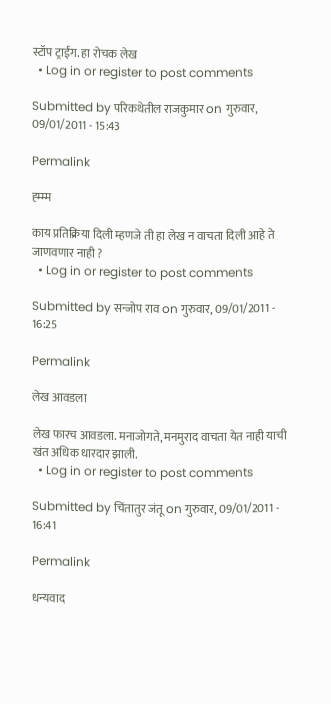स्टॉप ट्राईंग. हा रोचक लेख
  • Log in or register to post comments

Submitted by परिकथेतील राजकुमार on गुरुवार, 09/01/2011 - 15:43

Permalink

ह्म्म्म

काय प्रतिक्रिया दिली म्हणजे ती हा लेख न वाचता दिली आहे ते जाणवणार नाही ?
  • Log in or register to post comments

Submitted by सन्जोप राव on गुरुवार, 09/01/2011 - 16:25

Permalink

लेख आवडला

लेख फारच आवडला. मनाजोगते, मनमुराद वाचता येत नाही याची खंत अधिक धारदार झाली.
  • Log in or register to post comments

Submitted by चिंतातुर जंतू on गुरुवार, 09/01/2011 - 16:41

Permalink

धन्यवाद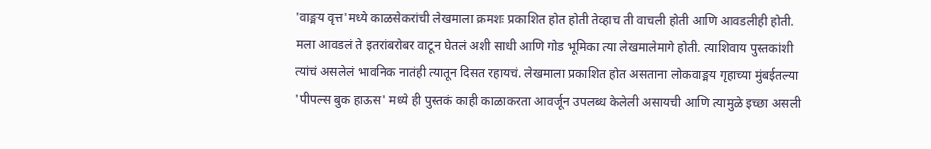'वाङ्मय वृत्त'मध्ये काळसेकरांची लेखमाला क्रमशः प्रकाशित होत होती तेव्हाच ती वाचली होती आणि आवडलीही होती. मला आवडलं ते इतरांबरोबर वाटून घेतलं अशी साधी आणि गोड भूमिका त्या लेखमालेमागे होती. त्याशिवाय पुस्तकांशी त्यांचं असलेलं भावनिक नातंही त्यातून दिसत रहायचं. लेखमाला प्रकाशित होत असताना लोकवाङ्मय गृहाच्या मुंबईतल्या 'पीपल्स बुक हाऊस' मध्ये ही पुस्तकं काही काळाकरता आवर्जून उपलब्ध केलेली असायची आणि त्यामुळे इच्छा असली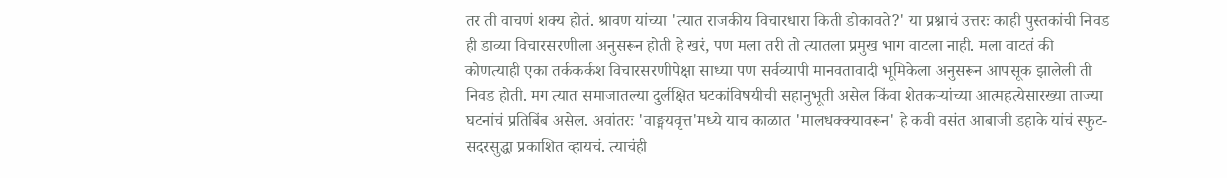तर ती वाचणं शक्य होतं. श्रावण यांच्या 'त्यात राजकीय विचारधारा किती डोकावते?' या प्रश्नाचं उत्तरः काही पुस्तकांची निवड ही डाव्या विचारसरणीला अनुसरून होती हे खरं, पण मला तरी तो त्यातला प्रमुख भाग वाटला नाही. मला वाटतं की कोणत्याही एका तर्ककर्कश विचारसरणीपेक्षा साध्या पण सर्वव्यापी मानवतावादी भूमिकेला अनुसरून आपसूक झालेली ती निवड होती. मग त्यात समाजातल्या दुर्लक्षित घटकांविषयीची सहानुभूती असेल किंवा शेतकर्‍यांच्या आत्महत्येसारख्या ताज्या घटनांचं प्रतिबिंब असेल. अवांतरः 'वाङ्मयवृत्त'मध्ये याच काळात 'मालधक्क्यावरून' हे कवी वसंत आबाजी डहाके यांचं स्फुट-सदरसुद्धा प्रकाशित व्हायचं. त्याचंही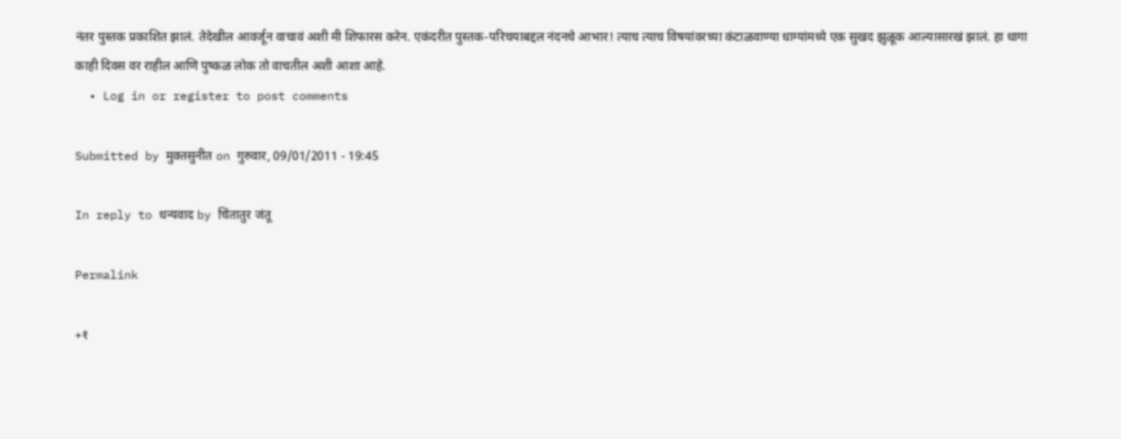नंतर पुस्तक प्रकाशित झालं. तेदेखील आवर्जून वाचावं अशी मी शिफारस करेन. एकंदरीत पुस्तक-परिचयाबद्दल नंदनचे आभार! त्याच त्याच विषयांवरच्या कंटाळवाण्या धाग्यांमध्ये एक सुखद झुळूक आल्यासारखं झालं. हा धागा काही दिवस वर राहील आणि पुष्कळ लोक तो वाचतील अशी आशा आहे.
  • Log in or register to post comments

Submitted by मुक्तसुनीत on गुरुवार, 09/01/2011 - 19:45

In reply to धन्यवाद by चिंतातुर जंतू

Permalink

+१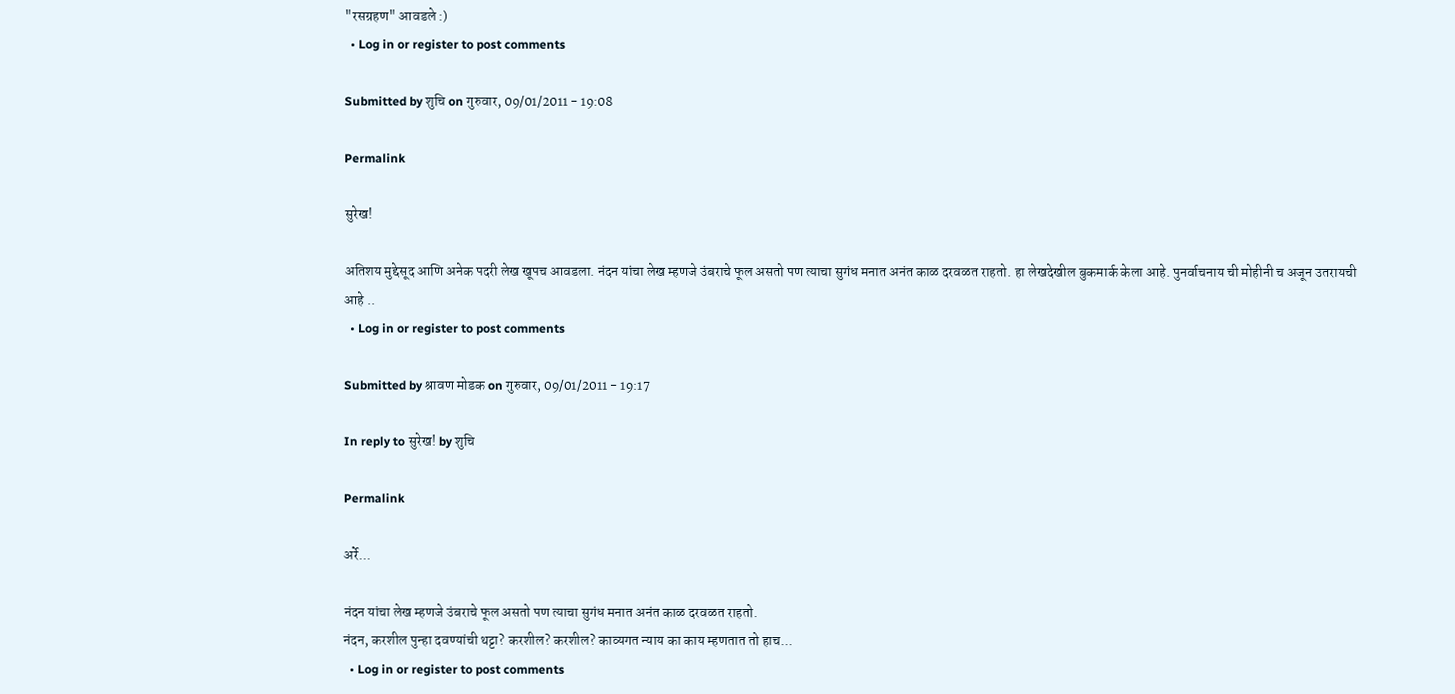"रसग्रहण" आवडले :)
  • Log in or register to post comments

Submitted by शुचि on गुरुवार, 09/01/2011 - 19:08

Permalink

सुरेख!

अतिशय मुद्देसूद आणि अनेक पदरी लेख खूपच आवडला. नंदन यांचा लेख म्हणजे उंबराचे फूल असतो पण त्याचा सुगंध मनात अनंत काळ दरवळत राहतो. हा लेखदेखील बुकमार्क केला आहे. पुनर्वाचनाय ची मोहीनी च अजून उतरायची आहे ..
  • Log in or register to post comments

Submitted by श्रावण मोडक on गुरुवार, 09/01/2011 - 19:17

In reply to सुरेख! by शुचि

Permalink

अर्रे...

नंदन यांचा लेख म्हणजे उंबराचे फूल असतो पण त्याचा सुगंध मनात अनंत काळ दरवळत राहतो.
नंदन, करशील पुन्हा दवण्यांची थट्टा? करशील? करशील? काव्यगत न्याय का काय म्हणतात तो हाच...
  • Log in or register to post comments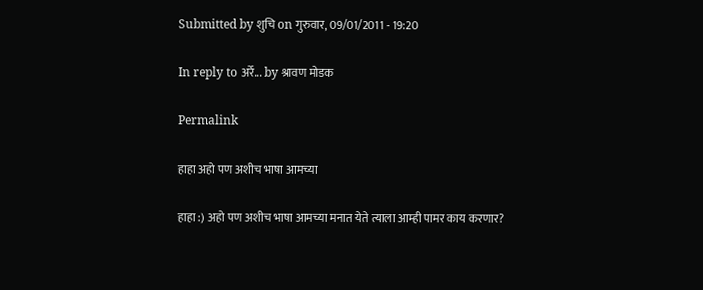Submitted by शुचि on गुरुवार, 09/01/2011 - 19:20

In reply to अर्रे... by श्रावण मोडक

Permalink

हाहा अहो पण अशीच भाषा आमच्या

हाहा :) अहो पण अशीच भाषा आमच्या मनात येते त्याला आम्ही पामर काय करणार?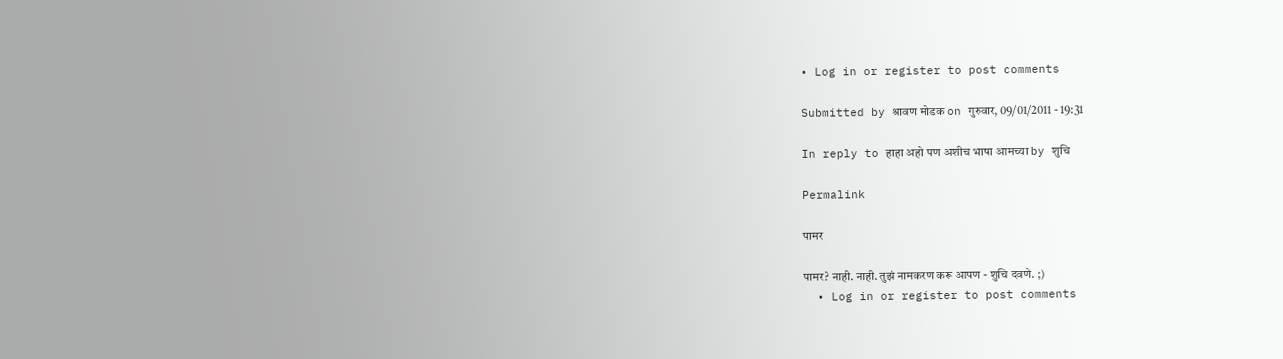• Log in or register to post comments

Submitted by श्रावण मोडक on गुरुवार, 09/01/2011 - 19:31

In reply to हाहा अहो पण अशीच भाषा आमच्या by शुचि

Permalink

पामर

पामर? नाही. नाही. तुझं नामकरण करू आपण - शुचि दवणे. ;)
  • Log in or register to post comments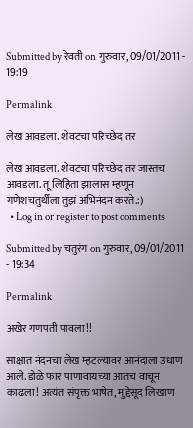Submitted by रेवती on गुरुवार, 09/01/2011 - 19:19

Permalink

लेख आवडला. शेवटचा परिच्छेद तर

लेख आवडला. शेवटचा परिच्छेद तर जास्तच आवडला. तू लिहिता झालास म्हणून गणेशचतुर्थीला तुझं अभिनंदन करते.:)
  • Log in or register to post comments

Submitted by चतुरंग on गुरुवार, 09/01/2011 - 19:34

Permalink

अखेर गणपती पावला!!

साक्षात नंदनचा लेख म्हटल्यावर आनंदाला उधाण आले. डोळे फार पाणावायच्या आतच वाचून काढला! अत्यंत संपृक्त भाषेत, मुद्देसूद लिखाण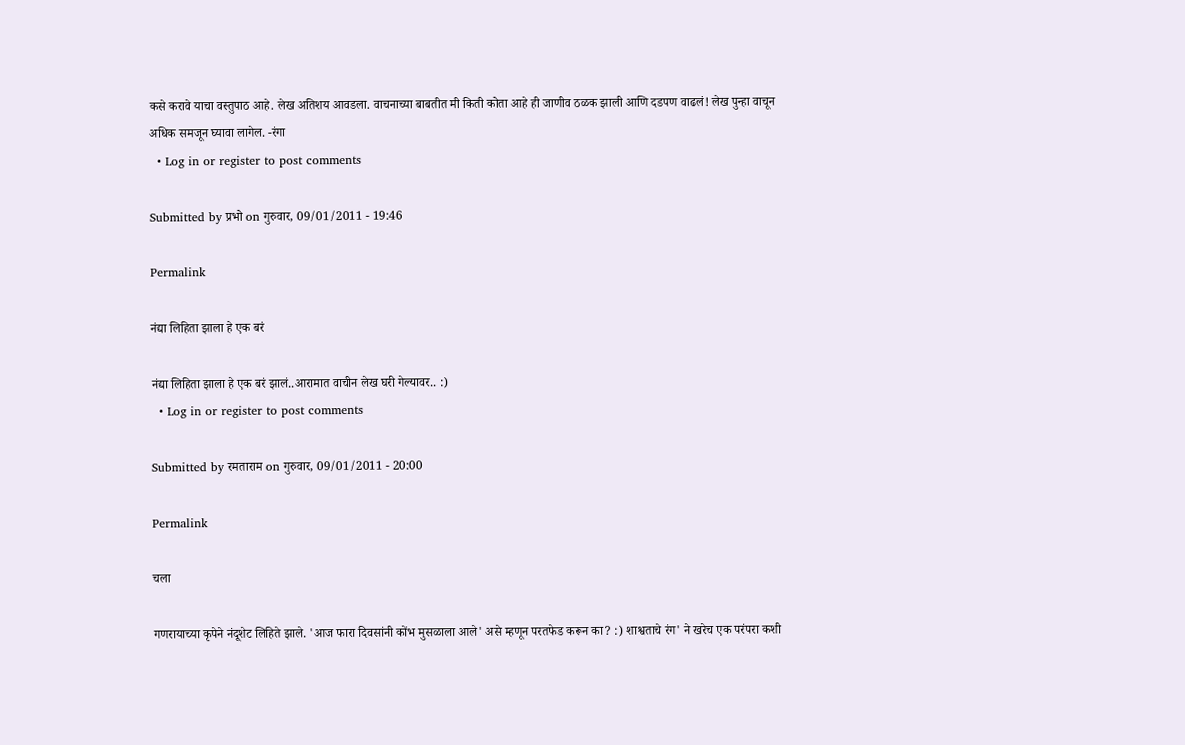कसे करावे याचा वस्तुपाठ आहे. लेख अतिशय आवडला. वाचनाच्या बाबतीत मी किती कोता आहे ही जाणीव ठळक झाली आणि दडपण वाढलं! लेख पुन्हा वाचून अधिक समजून घ्यावा लागेल. -रंगा
  • Log in or register to post comments

Submitted by प्रभो on गुरुवार, 09/01/2011 - 19:46

Permalink

नंद्या लिहिता झाला हे एक बरं

नंद्या लिहिता झाला हे एक बरं झालं..आरामात वाचीन लेख घरी गेल्यावर.. :)
  • Log in or register to post comments

Submitted by रमताराम on गुरुवार, 09/01/2011 - 20:00

Permalink

चला

गणरायाच्या कृपेने नंदूशेट लिहिते झाले. 'आज फारा दिवसांनी कोंभ मुसळाला आले' असे म्हणून परतफेड करून का? :) शाश्वताचे रंग' ने खरेच एक परंपरा कशी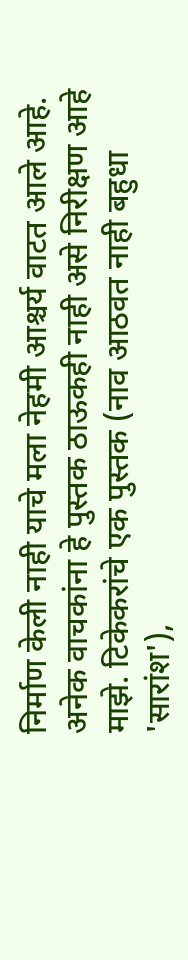निर्माण केली नाही याचे मला नेहमी आश्चर्य वाटत आले आहे. अनेक वाचकांना हे पुस्तक ठाऊकही नाही असे निरीक्षण आहे माझे. टिकेकरांचे एक पुस्तक (नाव आठवत नाही बहुधा 'सारांश'),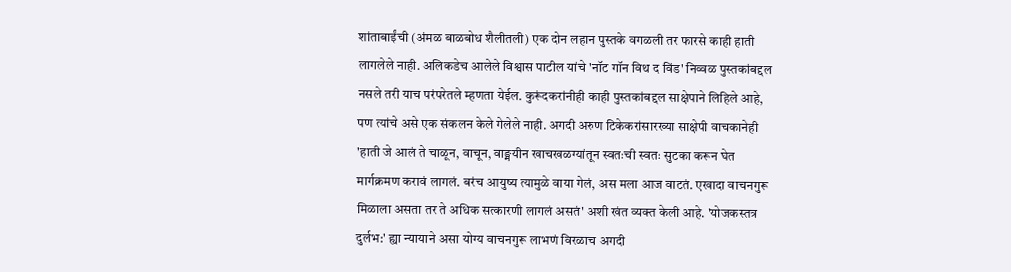शांताबाईंची (अंमळ बाळबोध शैलीतली) एक दोन लहान पुस्तके वगळली तर फारसे काही हाती लागलेले नाही. अलिकडेच आलेले विश्वास पाटील यांचे 'नॉट गॉन विथ द विंड' निव्वळ पुस्तकांबद्दल नसले तरी याच परंपरेतले म्हणता येईल. कुरूंदकरांनीही काही पुस्तकांबद्दल साक्षेपाने लिहिले आहे, पण त्यांचे असे एक संकलन केले गेलेले नाही. अगदी अरुण टिकेकरांसारख्या साक्षेपी वाचकानेही 'हाती जे आलं ते चाळून, वाचून, वाङ्मयीन खाचखळग्यांतून स्वतःची स्वतः सुटका करून घेत मार्गक्रमण करावं लागलं. बरंच आयुष्य त्यामुळे वाया गेलं, अस मला आज वाटतं. एखादा वाचनगुरू मिळाला असता तर ते अधिक सत्कारणी लागलं असतं' अशी खंत व्यक्त केली आहे. 'योजकस्तत्र दुर्लभ:' ह्या न्यायाने असा योग्य वाचनगुरू लाभणं विरळाच अगदी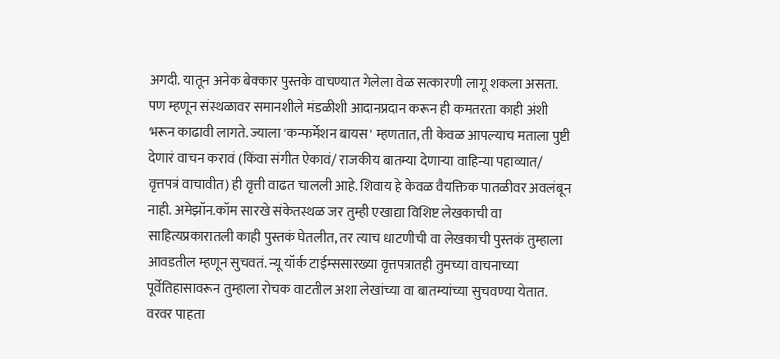अगदी. यातून अनेक बेक्कार पुस्तके वाचण्यात गेलेला वेळ सत्कारणी लागू शकला असता. पण म्हणून संस्थळावर समानशीले मंडळीशी आदानप्रदान करून ही कमतरता काही अंशी भरून काढावी लागते. ज्याला 'कन्फर्मेशन बायस' म्हणतात, ती केवळ आपल्याच मताला पुष्टी देणारं वाचन करावं (किंवा संगीत ऐकावं/ राजकीय बातम्या देणार्‍या वाहिन्या पहाव्यात/ वृत्तपत्रं वाचावीत) ही वृत्ती वाढत चालली आहे. शिवाय हे केवळ वैयक्तिक पातळीवर अवलंबून नाही. अमेझॉन.कॉम सारखे संकेतस्थळ जर तुम्ही एखाद्या विशिष्ट लेखकाची वा साहित्यप्रकारातली काही पुस्तकं घेतलीत, तर त्याच धाटणीची वा लेखकाची पुस्तकं तुम्हाला आवडतील म्हणून सुचवतं. न्यू यॉर्क टाईम्ससारख्या वृत्तपत्रातही तुमच्या वाचनाच्या पूर्वेतिहासावरून तुम्हाला रोचक वाटतील अशा लेखांच्या वा बातम्यांच्या सुचवण्या येतात. वरवर पाहता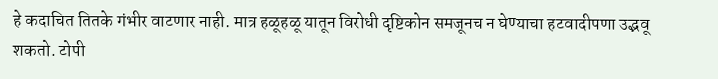हे कदाचित तितके गंभीर वाटणार नाही. मात्र हळूहळू यातून विरोधी दृष्टिकोन समजूनच न घेण्याचा हटवादीपणा उद्भवू शकतो. टोपी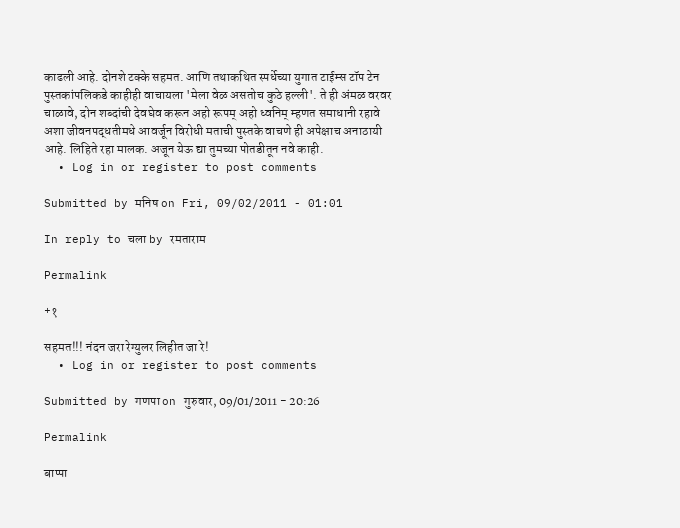काढली आहे. दोनशे टक्के सहमत. आणि तथाकथित स्पर्धेच्या युगात टाईम्स टॉप टेन पुस्तकांपलिकडे काहीही वाचायला 'मेला वेळ असतोच कुठे हल्ली'. ते ही अंमळ वरवर चाळावे, दोन शब्दांची देवघेव करून अहो रूपम् अहो ध्वनिम् म्हणत समाधानी रहावे अशा जीवनपद्धतीमधे आवर्जून विरोधी मताची पुस्तके वाचणे ही अपेक्षाच अनाठायी आहे. लिहिते रहा मालक. अजून येऊ द्या तुमच्या पोतडीतून नवे काही.
  • Log in or register to post comments

Submitted by मनिष on Fri, 09/02/2011 - 01:01

In reply to चला by रमताराम

Permalink

+१

सहमत!!! नंदन जरा रेग्युलर लिहीत जा रे!
  • Log in or register to post comments

Submitted by गणपा on गुरुवार, 09/01/2011 - 20:26

Permalink

बाप्पा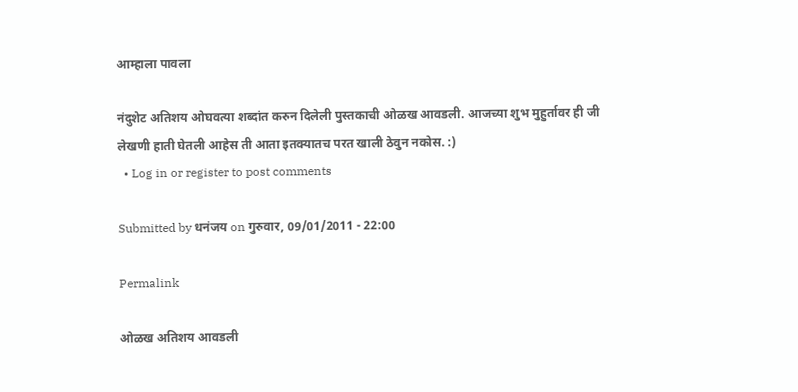आम्हाला पावला

नंदुशेट अतिशय ओघवत्या शब्दांत करुन दिलेली पुस्तकाची ओळख आवडली. आजच्या शुभ मुहुर्तावर ही जी लेखणी हाती घेतली आहेस ती आता इतक्यातच परत खाली ठेवुन नकोस. :)
  • Log in or register to post comments

Submitted by धनंजय on गुरुवार, 09/01/2011 - 22:00

Permalink

ओळख अतिशय आवडली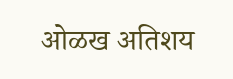ओळख अतिशय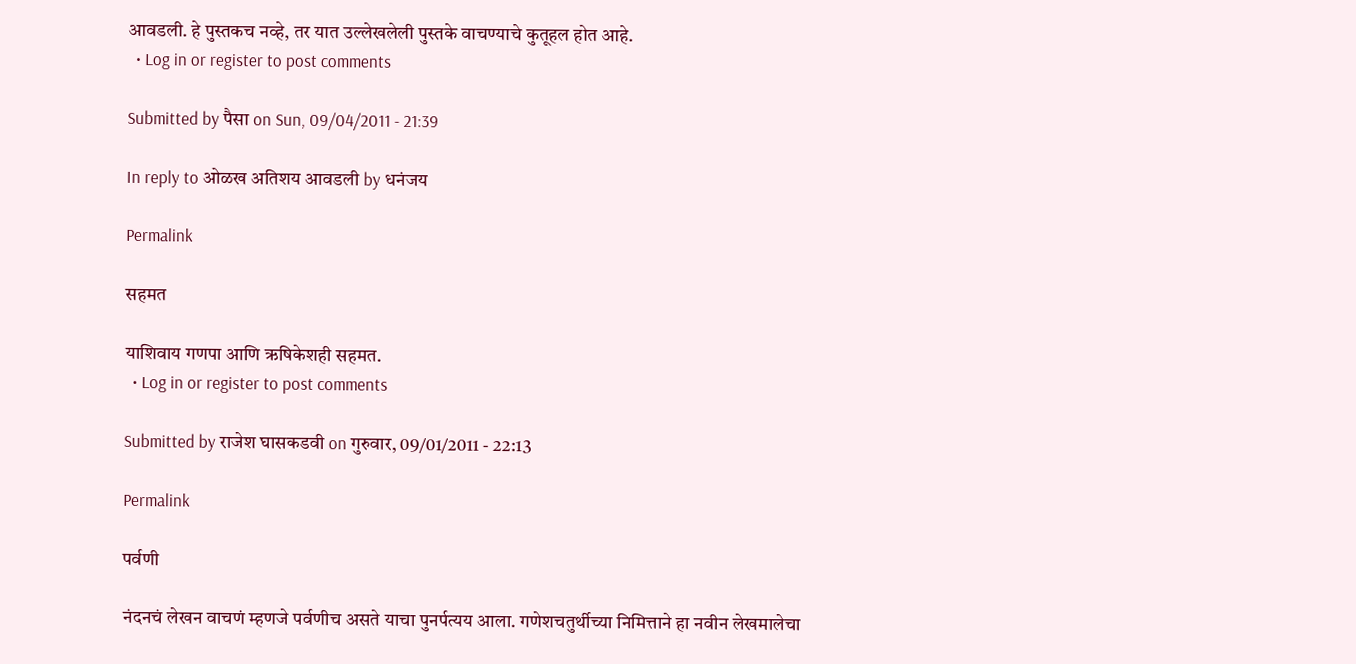आवडली. हे पुस्तकच नव्हे, तर यात उल्लेखलेली पुस्तके वाचण्याचे कुतूहल होत आहे.
  • Log in or register to post comments

Submitted by पैसा on Sun, 09/04/2011 - 21:39

In reply to ओळख अतिशय आवडली by धनंजय

Permalink

सहमत

याशिवाय गणपा आणि ऋषिकेशही सहमत.
  • Log in or register to post comments

Submitted by राजेश घासकडवी on गुरुवार, 09/01/2011 - 22:13

Permalink

पर्वणी

नंदनचं लेखन वाचणं म्हणजे पर्वणीच असते याचा पुनर्पत्यय आला. गणेशचतुर्थीच्या निमित्ताने हा नवीन लेखमालेचा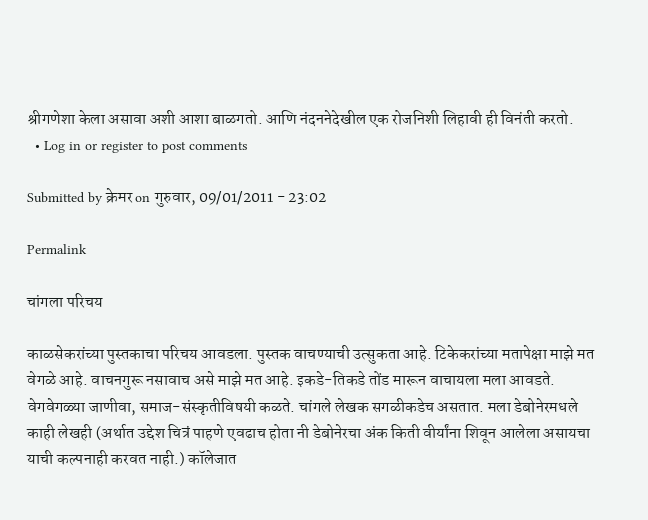श्रीगणेशा केला असावा अशी आशा बाळगतो. आणि नंदननेदेखील एक रोजनिशी लिहावी ही विनंती करतो.
  • Log in or register to post comments

Submitted by क्रेमर on गुरुवार, 09/01/2011 - 23:02

Permalink

चांगला परिचय

काळसेकरांच्या पुस्तकाचा परिचय आवडला. पुस्तक वाचण्याची उत्सुकता आहे. टिकेकरांच्या मतापेक्षा माझे मत वेगळे आहे. वाचनगुरू नसावाच असे माझे मत आहे. इकडे-तिकडे तोंड मारून वाचायला मला आवडते. वेगवेगळ्या जाणीवा, समाज-संस्कृतीविषयी कळते. चांगले लेखक सगळीकडेच असतात. मला डेबोनेरमधले काही लेखही (अर्थात उद्देश चित्रं पाहणे एवढाच होता नी डेबोनेरचा अंक किती वीर्यांना शिवून आलेला असायचा याची कल्पनाही करवत नाही.) कॉलेजात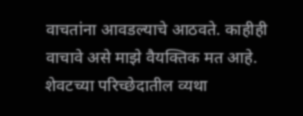वाचतांना आवडल्याचे आठवते. काहीही वाचावे असे माझे वैयक्तिक मत आहे. शेवटच्या परिच्छेदातील व्यथा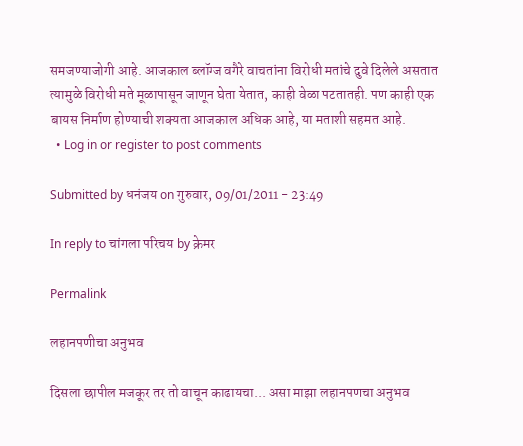समजण्याजोगी आहे. आजकाल ब्लॉग्ज वगैरे वाचतांना विरोधी मतांचे दुवे दिलेले असतात त्यामुळे विरोधी मते मूळापासून जाणून घेता येतात, काही वेळा पटतातही. पण काही एक बायस निर्माण होण्याची शक्यता आजकाल अधिक आहे, या मताशी सहमत आहे.
  • Log in or register to post comments

Submitted by धनंजय on गुरुवार, 09/01/2011 - 23:49

In reply to चांगला परिचय by क्रेमर

Permalink

लहानपणीचा अनुभव

दिसला छापील मजकूर तर तो वाचून काढायचा... असा माझा लहानपणचा अनुभव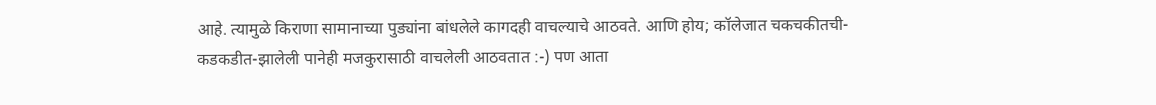आहे. त्यामुळे किराणा सामानाच्या पुड्यांना बांधलेले कागदही वाचल्याचे आठवते. आणि होय; कॉलेजात चकचकीतची-कडकडीत-झालेली पानेही मजकुरासाठी वाचलेली आठवतात :-) पण आता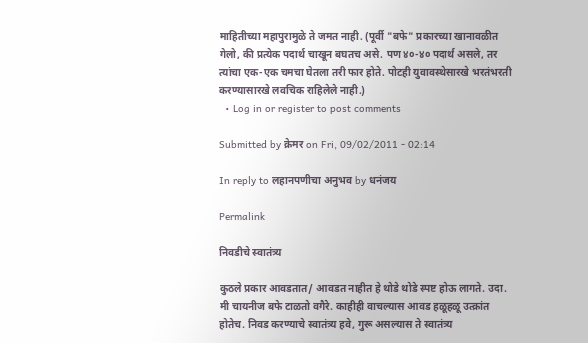माहितीच्या महापुरामुळे ते जमत नाही. (पूर्वी "बफे" प्रकारच्या खानावळीत गेलो, की प्रत्येक पदार्थ चाखून बघतच असे. पण ४०-४० पदार्थ असले, तर त्यांचा एक-एक चमचा घेतला तरी फार होते. पोटही युवावस्थेसारखे भरतंभरती करण्यासारखे लवचिक राहिलेले नाही.)
  • Log in or register to post comments

Submitted by क्रेमर on Fri, 09/02/2011 - 02:14

In reply to लहानपणीचा अनुभव by धनंजय

Permalink

निवडीचे स्वातंत्र्य

कुठले प्रकार आवडतात/ आवडत नाहीत हे थोडे थोडे स्पष्ट होऊ लागते. उदा. मी चायनीज बफे टाळतो वगैरे. काहीही वाचल्यास आवड हळूहळू उत्क्रांत होतेच. निवड करण्याचे स्वातंत्र्य हवे, गुरू असल्यास ते स्वातंत्र्य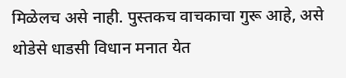मिळेलच असे नाही. पुस्तकच वाचकाचा गुरू आहे, असे थोडेसे धाडसी विधान मनात येत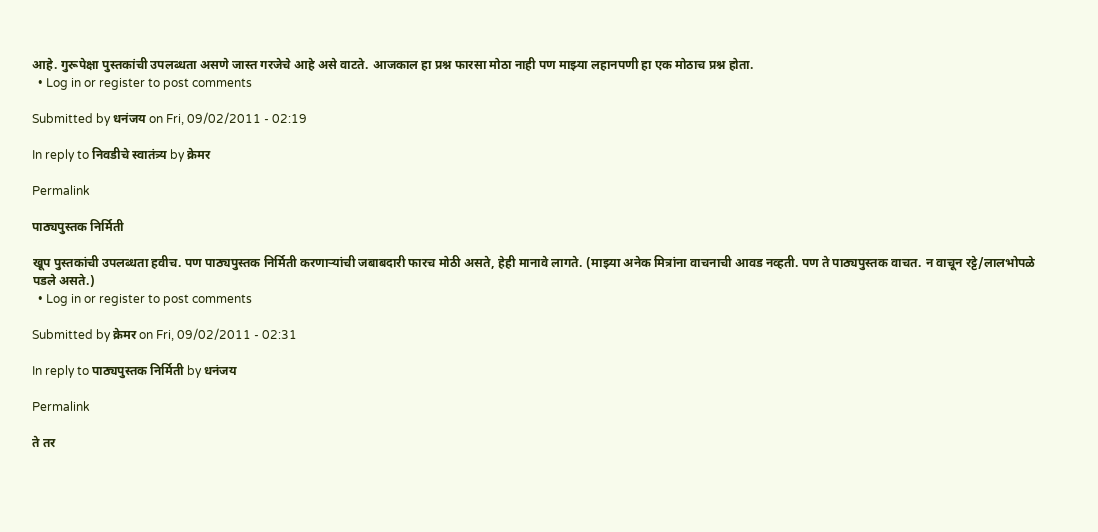आहे. गुरूपेक्षा पुस्तकांची उपलब्धता असणे जास्त गरजेचे आहे असे वाटते. आजकाल हा प्रश्न फारसा मोठा नाही पण माझ्या लहानपणी हा एक मोठाच प्रश्न होता.
  • Log in or register to post comments

Submitted by धनंजय on Fri, 09/02/2011 - 02:19

In reply to निवडीचे स्वातंत्र्य by क्रेमर

Permalink

पाठ्यपुस्तक निर्मिती

खूप पुस्तकांची उपलब्धता हवीच. पण पाठ्यपुस्तक निर्मिती करणार्‍यांची जबाबदारी फारच मोठी असते, हेही मानावे लागते. (माझ्या अनेक मित्रांना वाचनाची आवड नव्हती. पण ते पाठ्यपुस्तक वाचत. न वाचून रट्टे/लालभोपळे पडले असते.)
  • Log in or register to post comments

Submitted by क्रेमर on Fri, 09/02/2011 - 02:31

In reply to पाठ्यपुस्तक निर्मिती by धनंजय

Permalink

ते तर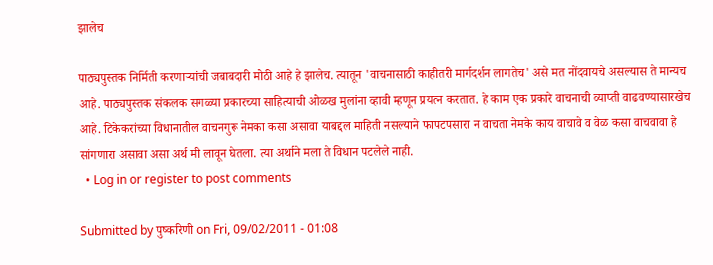झालेच

पाठ्यपुस्तक निर्मिती करणार्‍यांची जबाबदारी मोठी आहे हे झालेच. त्यातून 'वाचनासाठी काहीतरी मार्गदर्शन लागतेच' असे मत नोंदवायचे असल्यास ते मान्यच आहे. पाठ्यपुस्तक संकलक सगळ्या प्रकारच्या साहित्याची ओळख मुलांना व्हावी म्हणून प्रयत्न करतात. हे काम एक प्रकारे वाचनाची व्याप्ती वाढवण्यासारखेच आहे. टिकेकरांच्या विधानातील वाचनगुरू नेमका कसा असावा याबद्दल माहिती नसल्याने फापटपसारा न वाचता नेमके काय वाचावे व वेळ कसा वाचवावा हे सांगणारा असावा असा अर्थ मी लावून घेतला. त्या अर्थाने मला ते विधान पटलेले नाही.
  • Log in or register to post comments

Submitted by पुष्करिणी on Fri, 09/02/2011 - 01:08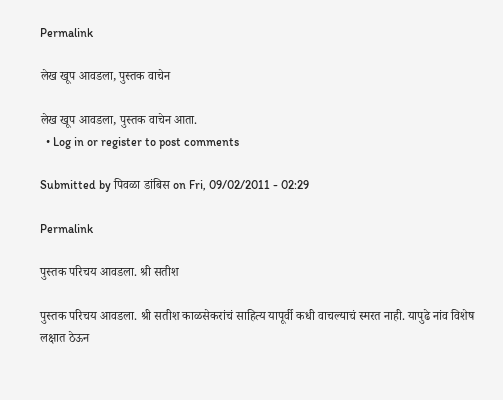Permalink

लेख खूप आवडला, पुस्तक वाचेन

लेख खूप आवडला, पुस्तक वाचेन आता.
  • Log in or register to post comments

Submitted by पिवळा डांबिस on Fri, 09/02/2011 - 02:29

Permalink

पुस्तक परिचय आवडला. श्री सतीश

पुस्तक परिचय आवडला. श्री सतीश काळसेकरांचं साहित्य यापूर्वी कधी वाचल्याचं स्मरत नाही. यापुढे नांव विशेष लक्षात ठेऊन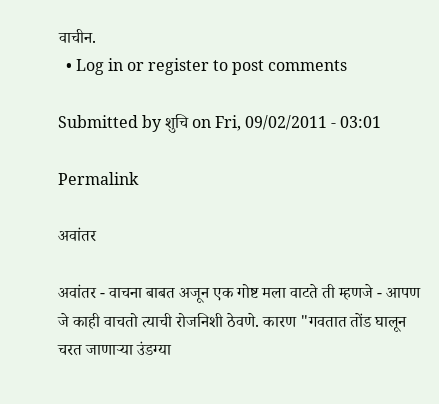वाचीन.
  • Log in or register to post comments

Submitted by शुचि on Fri, 09/02/2011 - 03:01

Permalink

अवांतर

अवांतर - वाचना बाबत अजून एक गोष्ट मला वाटते ती म्हणजे - आपण जे काही वाचतो त्याची रोजनिशी ठेवणे. कारण "गवतात तोंड घालून चरत जाणार्‍या उंडग्या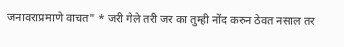जनावराप्रमाणे वाचत" * जरी गेले तरी जर का तुम्ही नोंद करुन ठेवत नसाल तर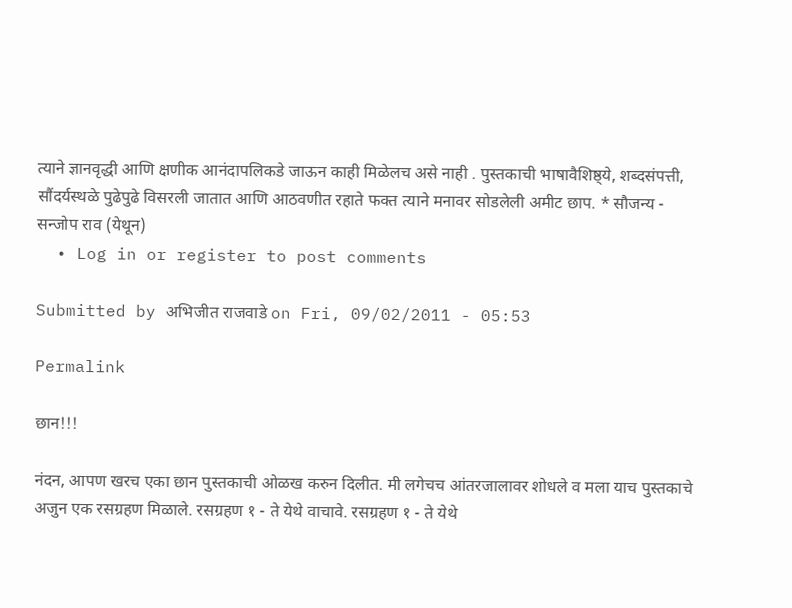त्याने ज्ञानवृद्धी आणि क्षणीक आनंदापलिकडे जाऊन काही मिळेलच असे नाही . पुस्तकाची भाषावैशिष्ठ्ये, शब्दसंपत्ती, सौंदर्यस्थळे पुढेपुढे विसरली जातात आणि आठवणीत रहाते फक्त त्याने मनावर सोडलेली अमीट छाप. * सौजन्य - सन्जोप राव (येथून)
  • Log in or register to post comments

Submitted by अभिजीत राजवाडे on Fri, 09/02/2011 - 05:53

Permalink

छान!!!

नंदन, आपण खरच एका छान पुस्तकाची ओळख करुन दिलीत. मी लगेचच आंतरजालावर शोधले व मला याच पुस्तकाचे अजुन एक रसग्रहण मिळाले. रसग्रहण १ - ते येथे वाचावे. रसग्रहण १ - ते येथे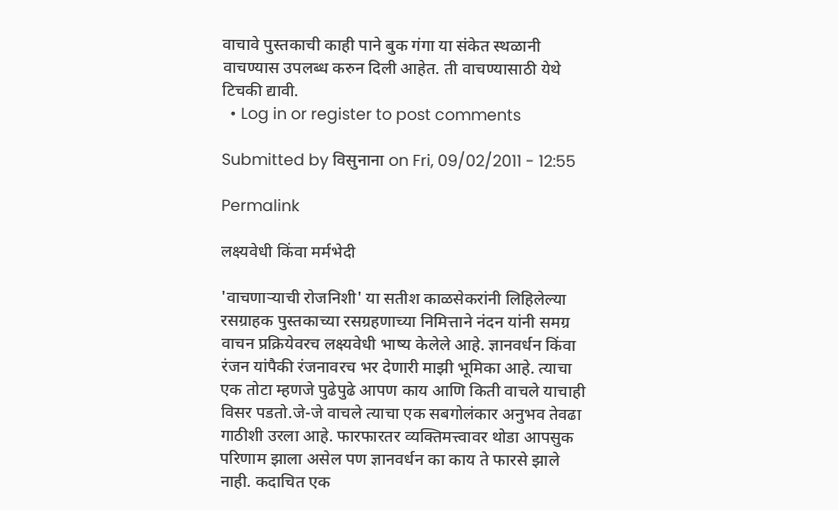वाचावे पुस्तकाची काही पाने बुक गंगा या संकेत स्थळानी वाचण्यास उपलब्ध करुन दिली आहेत. ती वाचण्यासाठी येथे टिचकी द्यावी.
  • Log in or register to post comments

Submitted by विसुनाना on Fri, 09/02/2011 - 12:55

Permalink

लक्ष्यवेधी किंवा मर्मभेदी

'वाचणार्‍याची रोजनिशी' या सतीश काळसेकरांनी लिहिलेल्या रसग्राहक पुस्तकाच्या रसग्रहणाच्या निमित्ताने नंदन यांनी समग्र वाचन प्रक्रियेवरच लक्ष्यवेधी भाष्य केलेले आहे. ज्ञानवर्धन किंवा रंजन यांपैकी रंजनावरच भर देणारी माझी भूमिका आहे. त्याचा एक तोटा म्हणजे पुढेपुढे आपण काय आणि किती वाचले याचाही विसर पडतो.जे-जे वाचले त्याचा एक सबगोलंकार अनुभव तेवढा गाठीशी उरला आहे. फारफारतर व्यक्तिमत्त्वावर थोडा आपसुक परिणाम झाला असेल पण ज्ञानवर्धन का काय ते फारसे झाले नाही. कदाचित एक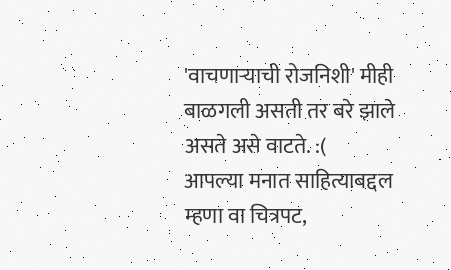'वाचणार्‍याची रोजनिशी' मीही बाळगली असती तर बरे झाले असते असे वाटते. :(
आपल्या मनात साहित्याबद्दल म्हणा वा चित्रपट,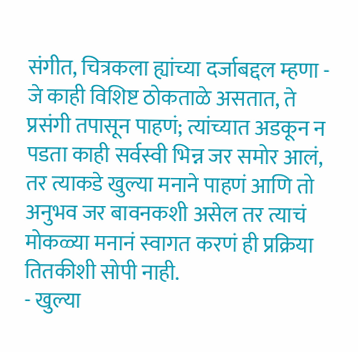संगीत, चित्रकला ह्यांच्या दर्जाबद्दल म्हणा - जे काही विशिष्ट ठोकताळे असतात, ते प्रसंगी तपासून पाहणं; त्यांच्यात अडकून न पडता काही सर्वस्वी भिन्न जर समोर आलं, तर त्याकडे खुल्या मनाने पाहणं आणि तो अनुभव जर बावनकशी असेल तर त्याचं मोकळ्या मनानं स्वागत करणं ही प्रक्रिया तितकीशी सोपी नाही.
- खुल्या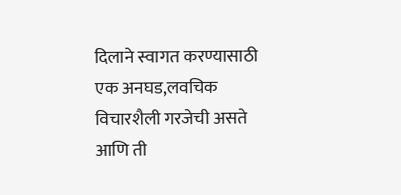दिलाने स्वागत करण्यासाठी एक अनघड,लवचिक विचारशैली गरजेची असते आणि ती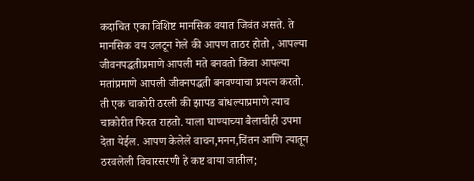कदाचित एका विशिष्ट मानसिक वयात जिवंत असते. ते मानसिक वय उलटून गेले की आपण ताठर होतो , आपल्या जीवनपद्धतीप्रमाणे आपली मते बनवतो किंवा आपल्या मतांप्रमाणे आपली जीवनपद्धती बनवण्याचा प्रयत्न करतो. ती एक चाकोरी ठरली की झापड बांधल्याप्रमाणे त्याच चाकोरीत फिरत राहतो. याला घाण्याच्या बैलाचीही उपमा देता येईल. आपण केलेले वाचन,मनन,चिंतन आणि त्यातून ठरवलेली विचारसरणी हे कष्ट वाया जातील;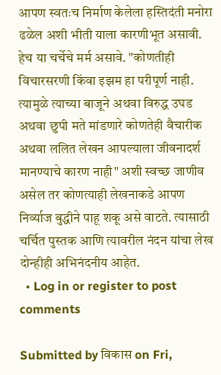आपण स्वतःच निर्माण केलेला हस्तिदंती मनोरा ढळेल अशी भीती याला कारणीभूत असावी. हेच या चर्चेचे मर्म असावे. "कोणतीही विचारसरणी किंवा इझम हा परीपूर्ण नाही. त्यामुळे त्याच्या बाजूने अथवा विरुद्ध उघड अथवा छुपी मते मांडणारे कोणतेही वैचारीक अथवा ललित लेखन आपल्याला जीवनादर्श मानण्याचे कारण नाही" अशी स्वच्छ जाणीव असेल तर कोणत्याही लेखनाकडे आपण निर्व्याज बुद्धीने पाहू शकू असे वाटते. त्यासाठी चर्चित पुस्तक आणि त्यावरील नंदन यांचा लेख दोन्हीही अभिनंदनीय आहेत.
  • Log in or register to post comments

Submitted by विकास on Fri,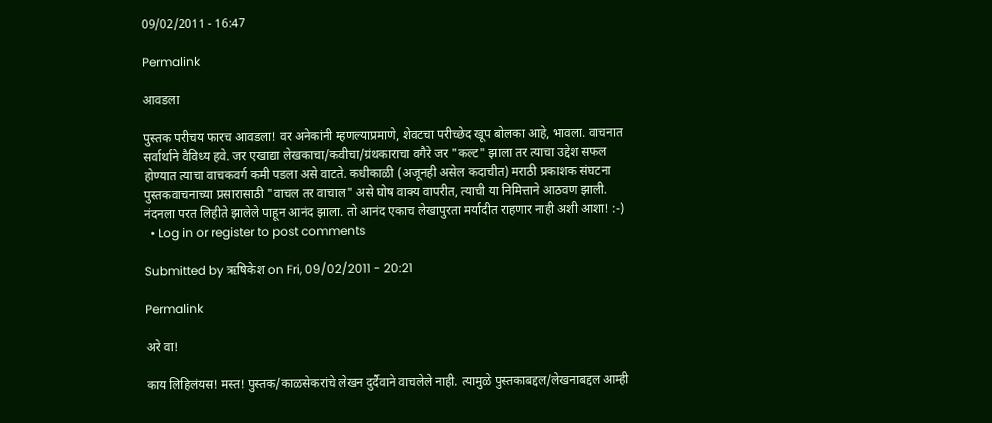09/02/2011 - 16:47

Permalink

आवडला

पुस्तक परीचय फारच आवडला! वर अनेकांनी म्हणल्याप्रमाणे, शेवटचा परीच्छेद खूप बोलका आहे, भावला. वाचनात सर्वार्थाने वैविध्य हवे. जर एखाद्या लेखकाचा/कवीचा/ग्रंथकाराचा वगैरे जर "कल्ट" झाला तर त्याचा उद्देश सफल होण्यात त्याचा वाचकवर्ग कमी पडला असे वाटते. कधीकाळी (अजूनही असेल कदाचीत) मराठी प्रकाशक संघटना पुस्तकवाचनाच्या प्रसारासाठी "वाचल तर वाचाल" असे घोष वाक्य वापरीत, त्याची या निमित्ताने आठवण झाली. नंदनला परत लिहीते झालेले पाहून आनंद झाला. तो आनंद एकाच लेखापुरता मर्यादीत राहणार नाही अशी आशा! :-)
  • Log in or register to post comments

Submitted by ऋषिकेश on Fri, 09/02/2011 - 20:21

Permalink

अरे वा!

काय लिहिलंयस! मस्त! पुस्तक/काळसेकरांचे लेखन दुर्दैवाने वाचलेले नाही. त्यामुळे पुस्तकाबद्दल/लेखनाबद्दल आम्ही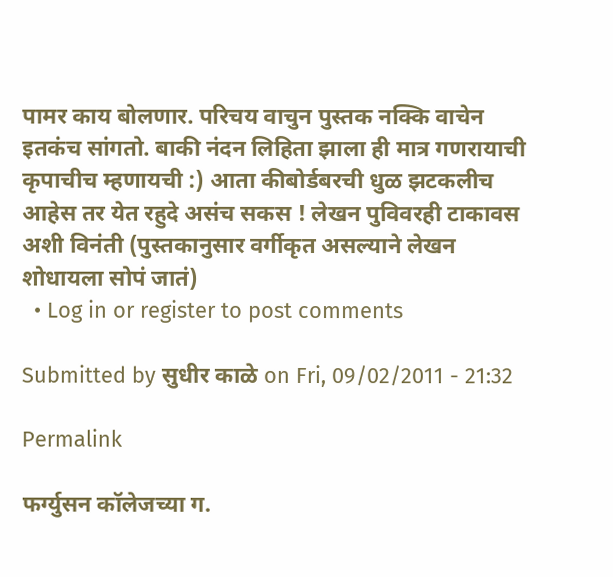पामर काय बोलणार. परिचय वाचुन पुस्तक नक्कि वाचेन इतकंच सांगतो. बाकी नंदन लिहिता झाला ही मात्र गणरायाची कृपाचीच म्हणायची :) आता कीबोर्डबरची धुळ झटकलीच आहेस तर येत रहुदे असंच सकस ! लेखन पुविवरही टाकावस अशी विनंती (पुस्तकानुसार वर्गीकृत असल्याने लेखन शोधायला सोपं जातं)
  • Log in or register to post comments

Submitted by सुधीर काळे on Fri, 09/02/2011 - 21:32

Permalink

फर्ग्युसन कॉलेजच्या ग.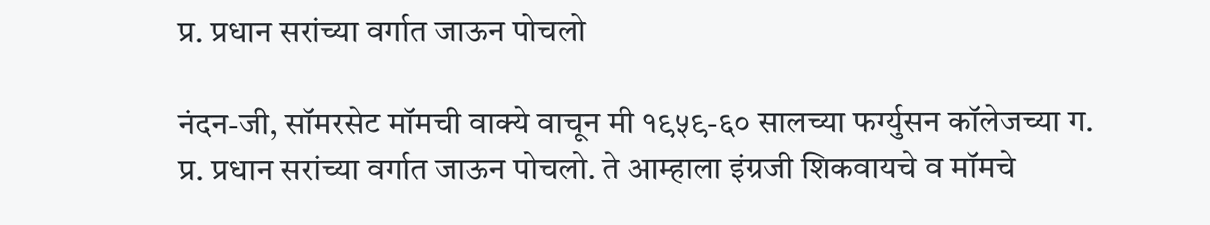प्र. प्रधान सरांच्या वर्गात जाऊन पोचलो

नंदन-जी, सॉमरसेट मॉमची वाक्ये वाचून मी १९५९-६० सालच्या फर्ग्युसन कॉलेजच्या ग. प्र. प्रधान सरांच्या वर्गात जाऊन पोचलो. ते आम्हाला इंग्रजी शिकवायचे व मॉमचे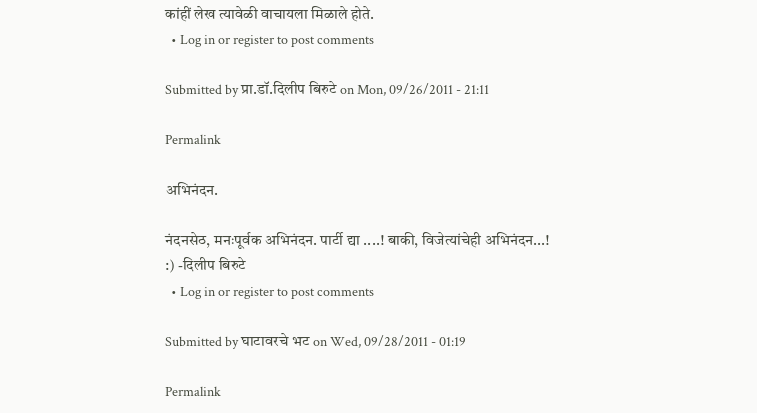कांहीं लेख त्यावेळी वाचायला मिळाले होते.
  • Log in or register to post comments

Submitted by प्रा.डॉ.दिलीप बिरुटे on Mon, 09/26/2011 - 21:11

Permalink

अभिनंदन.

नंदनसेठ, मनःपूर्वक अभिनंदन. पार्टी द्या ....! बाकी, विजेत्यांचेही अभिनंदन...! :) -दिलीप बिरुटे
  • Log in or register to post comments

Submitted by घाटावरचे भट on Wed, 09/28/2011 - 01:19

Permalink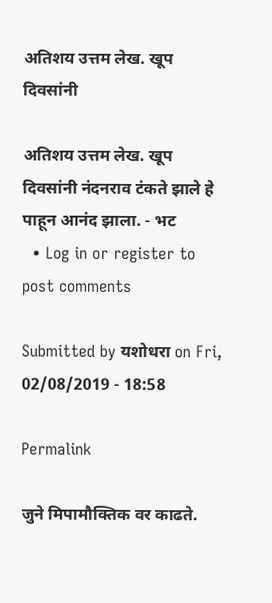अतिशय उत्तम लेख. खूप दिवसांनी

अतिशय उत्तम लेख. खूप दिवसांनी नंदनराव टंकते झाले हे पाहून आनंद झाला. - भट
  • Log in or register to post comments

Submitted by यशोधरा on Fri, 02/08/2019 - 18:58

Permalink

जुने मिपामौक्तिक वर काढते.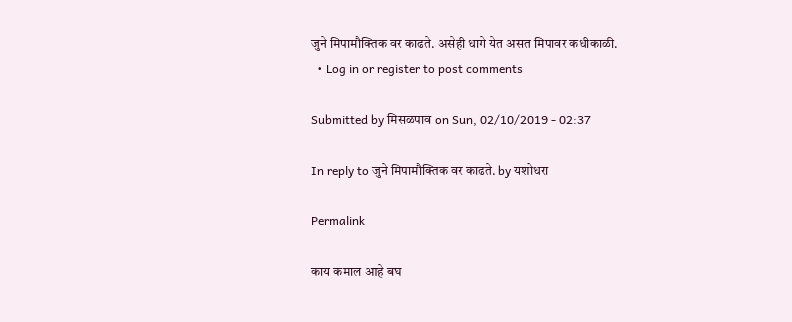जुने मिपामौक्तिक वर काढते. असेही धागे येत असत मिपावर कधीकाळी.
  • Log in or register to post comments

Submitted by मिसळपाव on Sun, 02/10/2019 - 02:37

In reply to जुने मिपामौक्तिक वर काढते. by यशोधरा

Permalink

काय कमाल आहे बघ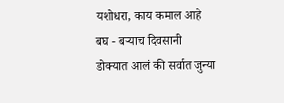यशोधरा, काय कमाल आहे बघ - बर्‍याच दिवसानी डोक्यात आलं की सर्वात जुन्या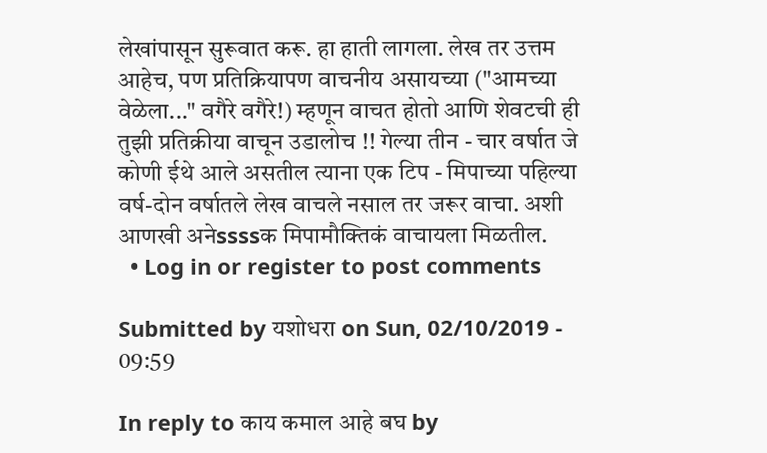लेखांपासून सुरूवात करू. हा हाती लागला. लेख तर उत्तम आहेच, पण प्रतिक्रियापण वाचनीय असायच्या ("आमच्या वेळेला..." वगैरे वगैरे!) म्हणून वाचत होतो आणि शेवटची ही तुझी प्रतिक्रीया वाचून उडालोच !! गेल्या तीन - चार वर्षात जे कोणी ईथे आले असतील त्याना एक टिप - मिपाच्या पहिल्या वर्ष-दोन वर्षातले लेख वाचले नसाल तर जरूर वाचा. अशी आणखी अनेssssक मिपामौक्तिकं वाचायला मिळतील.
  • Log in or register to post comments

Submitted by यशोधरा on Sun, 02/10/2019 - 09:59

In reply to काय कमाल आहे बघ by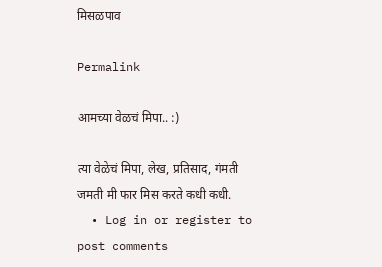मिसळपाव

Permalink

आमच्या वेळचं मिपा.. :)

त्या वेळेचं मिपा, लेख, प्रतिसाद, गंमती जमती मी फार मिस करते कधी कधी.
  • Log in or register to post comments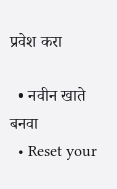प्रवेश करा

  • नवीन खाते बनवा
  • Reset your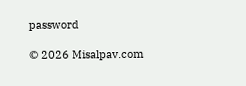password

© 2026 Misalpav.com